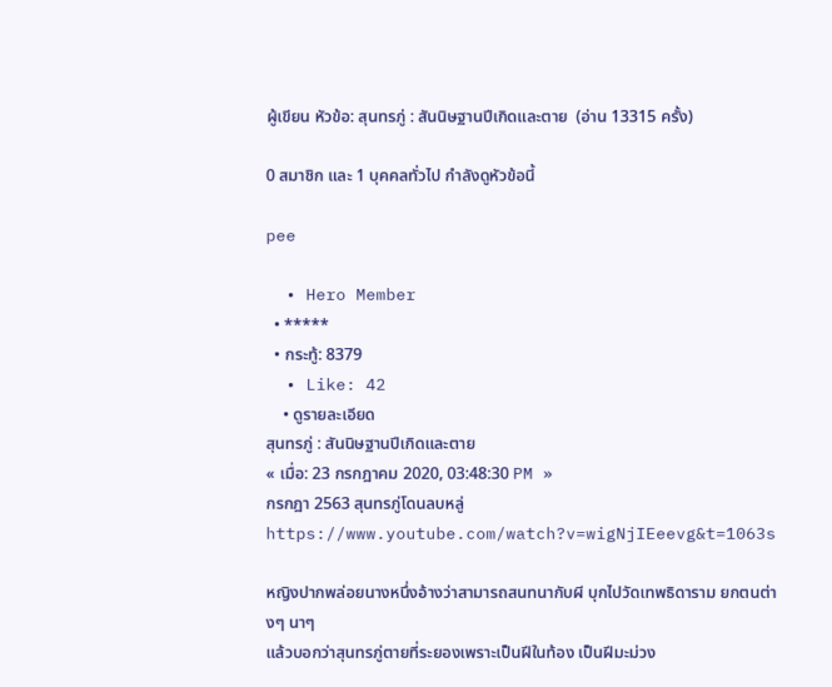ผู้เขียน หัวข้อ: สุนทรภู่ : สันนิษฐานปีเกิดและตาย  (อ่าน 13315 ครั้ง)

0 สมาชิก และ 1 บุคคลทั่วไป กำลังดูหัวข้อนี้

pee

  • Hero Member
  • *****
  • กระทู้: 8379
  • Like: 42
    • ดูรายละเอียด
สุนทรภู่ : สันนิษฐานปีเกิดและตาย
« เมื่อ: 23 กรกฎาคม 2020, 03:48:30 PM »
กรกฎา 2563 สุนทรภู่โดนลบหลู่
https://www.youtube.com/watch?v=wigNjIEeevg&t=1063s

หญิงปากพล่อยนางหนึ่งอ้างว่าสามารถสนทนากับผี บุกไปวัดเทพธิดาราม ยกตนต่างๆ นาๆ
แล้วบอกว่าสุนทรภู่ตายที่ระยองเพราะเป็นฝีในท้อง เป็นฝีมะม่วง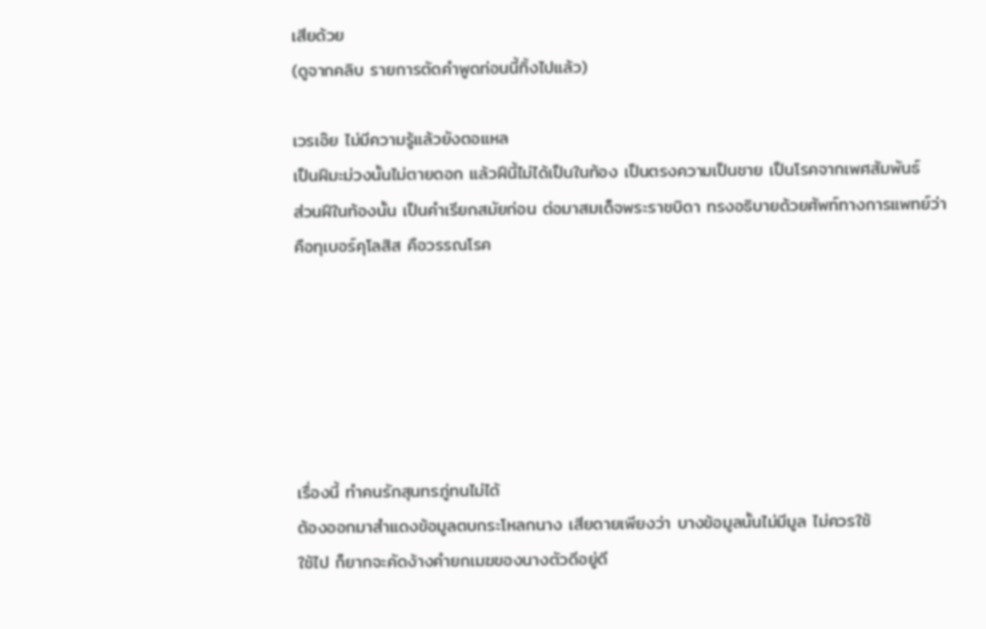เสียด้วย
(ดูจากคลิบ รายการตัดคำพูดท่อนนี้ทิ้งไปแล้ว)

เวรเอ๊ย ไม่มีความรู้แล้วยังตอแหล
เป็นฝีมะม่วงนั้นไม่ตายดอก แล้วฝีนี้ไม่ได้เป็นในท้อง เป็นตรงความเป็นชาย เป็นโรคจากเพศสัมพันธ์
ส่วนฝีในท้องนั้น เป็นคำเรียกสมัยก่อน ต่อมาสมเด็จพระราชบิดา ทรงอธิบายด้วยศัพท์ทางการแพทย์ว่า
คือทุเบอร์คุโลสิส คือวรรณโรค






เรื่องนี้ ทำคนรักสุนทรภู่ทนไม่ได้
ต้องออกมาสำแดงข้อมูลตบกระโหลกนาง เสียดายเพียงว่า บางข้อมูลนั้นไม่มีมูล ไม่ควรใช้
ใช้ไป ก็ยากจะคัดง้างคำยกเมฆของนางตัวดีอยู่ดี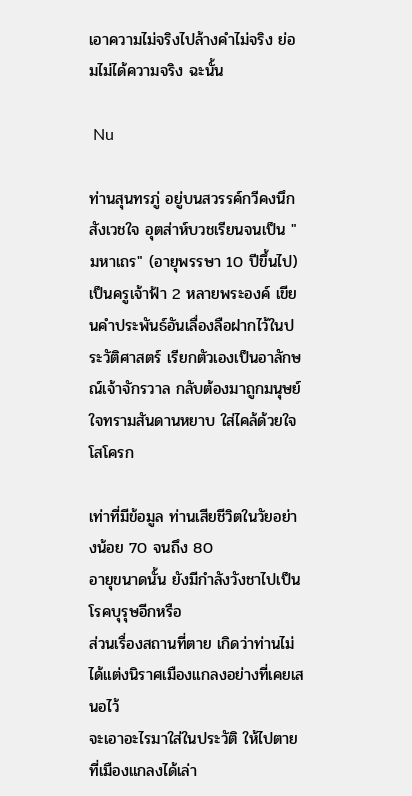เอาความไม่จริงไปล้างคำไม่จริง ย่อมไม่ได้ความจริง ฉะนั้น

 Nu

ท่านสุนทรภู่ อยู่บนสวรรค์กวีคงนึกสังเวชใจ อุตส่าห์บวชเรียนจนเป็น "มหาเถร" (อายุพรรษา 10 ปีขึ้นไป)
เป็นครูเจ้าฟ้า 2 หลายพระองค์ เขียนคำประพันธ์อันเลื่องลือฝากไว้ในประวัติศาสตร์ เรียกตัวเองเป็นอาลักษณ์เจ้าจักรวาล กลับต้องมาถูกมนุษย์ใจทรามสันดานหยาบ ใส่ไคล้ด้วยใจโสโครก

เท่าที่มีข้อมูล ท่านเสียชีวิตในวัยอย่างน้อย 70 จนถึง 80
อายุขนาดนั้น ยังมีกำลังวังชาไปเป็นโรคบุรุษอีกหรือ
ส่วนเรื่องสถานที่ตาย เกิดว่าท่านไม่ได้แต่งนิราศเมืองแกลงอย่างที่เคยเสนอไว้
จะเอาอะไรมาใส่ในประวัติ ให้ไปตายที่เมืองแกลงได้เล่า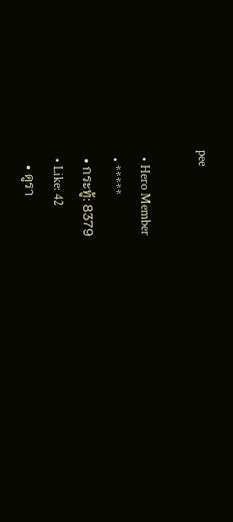pee

  • Hero Member
  • *****
  • กระทู้: 8379
  • Like: 42
    • ดูรา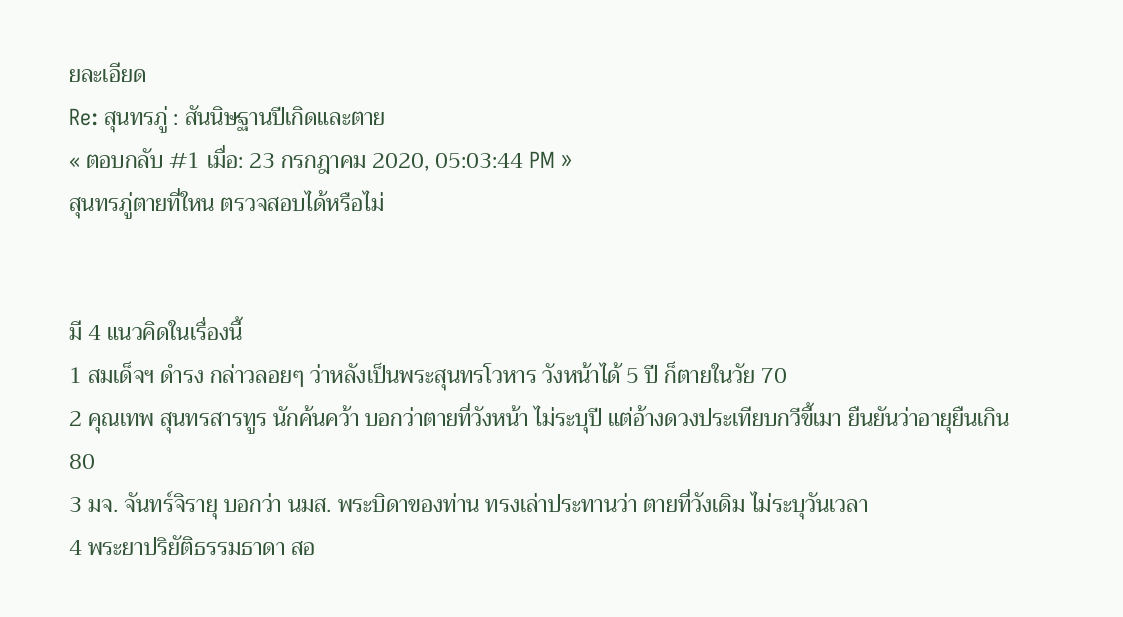ยละเอียด
Re: สุนทรภู่ : สันนิษฐานปีเกิดและตาย
« ตอบกลับ #1 เมื่อ: 23 กรกฎาคม 2020, 05:03:44 PM »
สุนทรภู่ตายที่ใหน ตรวจสอบได้หรือไม่


มี 4 แนวคิดในเรื่องนี้
1 สมเด็จฯ ดำรง กล่าวลอยๆ ว่าหลังเป็นพระสุนทรโวหาร วังหน้าได้ 5 ปี ก็ตายในวัย 70
2 คุณเทพ สุนทรสารทูร นักค้นคว้า บอกว่าตายที่วังหน้า ไม่ระบุปี แต่อ้างดวงประเทียบกวีขี้เมา ยืนยันว่าอายุยืนเกิน 80
3 มจ. จันทร์จิรายุ บอกว่า นมส. พระบิดาของท่าน ทรงเล่าประทานว่า ตายที่วังเดิม ไม่ระบุวันเวลา
4 พระยาปริยัติธรรมธาดา สอ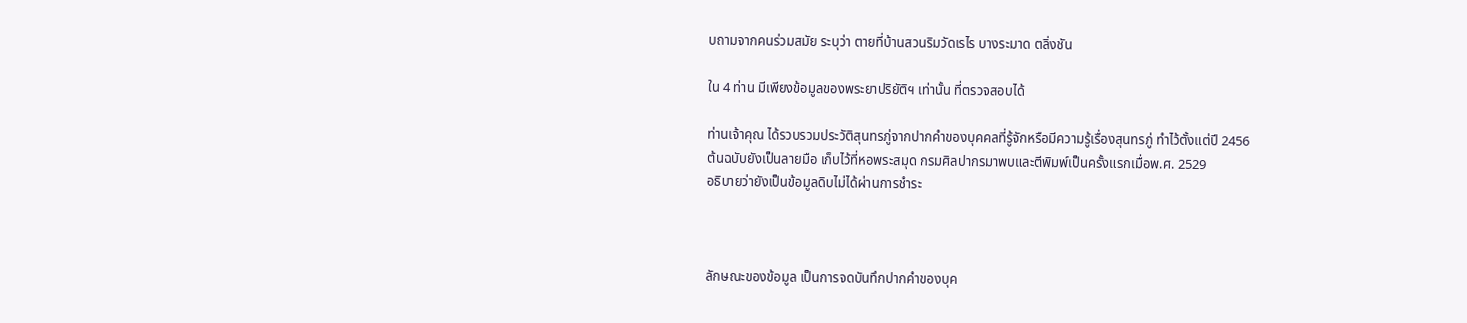บถามจากคนร่วมสมัย ระบุว่า ตายที่บ้านสวนริมวัดเรไร บางระมาด ตลิ่งชัน

ใน 4 ท่าน มีเพียงข้อมูลของพระยาปริยัติฯ เท่านั้น ที่ตรวจสอบได้

ท่านเจ้าคุณ ได้รวบรวมประวัติสุนทรภู่จากปากคำของบุคคลที่รู้จักหรือมีความรู้เรื่องสุนทรภู่ ทำไว้ตั้งแต่ปี 2456
ต้นฉบับยังเป็นลายมือ เก็บไว้ที่หอพระสมุด กรมศิลปากรมาพบและตีพิมพ์เป็นครั้งแรกเมื่อพ.ศ. 2529
อธิบายว่ายังเป็นข้อมูลดิบไม่ได้ผ่านการชำระ



ลักษณะของข้อมูล เป็นการจดบันทึกปากคำของบุค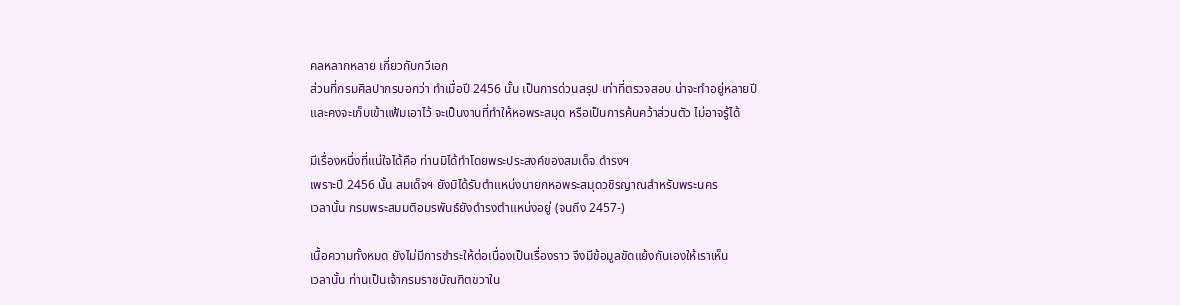คลหลากหลาย เกี่ยวกับกวีเอก
ส่วนที่กรมศิลปากรบอกว่า ทำเมื่อปี 2456 นั้น เป็นการด่วนสรุป เท่าที่ตรวจสอบ น่าจะทำอยู่หลายปี
และคงจะเก็บเข้าแฟ้มเอาไว้ จะเป็นงานที่ทำให้หอพระสมุด หรือเป็นการค้นคว้าส่วนตัว ไม่อาจรู้ได้

มีเรื่องหนึ่งที่แน่ใจได้คือ ท่านมิได้ทำโดยพระประสงค์ของสมเด็จ ดำรงฯ
เพราะปี 2456 นั้น สมเด็จฯ ยังมิได้รับตำแหน่งนายกหอพระสมุดวชิรญาณสำหรับพระนคร
เวลานั้น กรมพระสมมติอมรพันธ์ยังดำรงตำแหน่งอยู่ (จนถึง 2457-)

เนื้อความทั้งหมด ยังไม่มีการชำระให้ต่อเนื่องเป็นเรื่องราว จึงมีข้อมูลขัดแย้งกันเองให้เราเห็น
เวลานั้น ท่านเป็นเจ้ากรมราชบัณฑิตขวาใน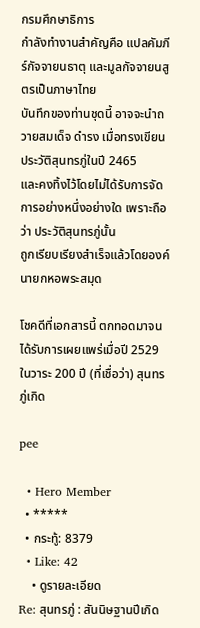กรมศึกษาธิการ
กำลังทำงานสำคัญคือ แปลคัมภีร์กัจจายนธาตุ และมูลกัจจายนสูตรเป็นภาษาไทย
บันทึกของท่านชุดนี้ อาจจะนำถวายสมเด็จ ดำรง เมื่อทรงเขียนประวัติสุนทรภู่ในปี 2465
และคงทิ้งไว้โดยไม่ได้รับการจัดการอย่างหนึ่งอย่างใด เพราะถือว่า ประวัติสุนทรภู่นั้น
ถูกเรียบเรียงสำเร็จแล้วโดยองค์นายกหอพระสมุด

โชคดีที่เอกสารนี้ ตกทอดมาจนได้รับการเผยแพร่เมื่อปี 2529
ในวาระ 200 ปี (ที่เชื่อว่า) สุนทรภู่เกิด

pee

  • Hero Member
  • *****
  • กระทู้: 8379
  • Like: 42
    • ดูรายละเอียด
Re: สุนทรภู่ : สันนิษฐานปีเกิด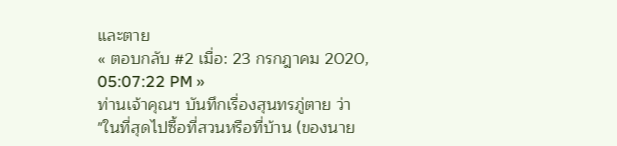และตาย
« ตอบกลับ #2 เมื่อ: 23 กรกฎาคม 2020, 05:07:22 PM »
ท่านเจ้าคุณฯ บันทึกเรื่องสุนทรภู่ตาย ว่า
"ในที่สุดไปซื้อที่สวนหรือที่บ้าน (ของนาย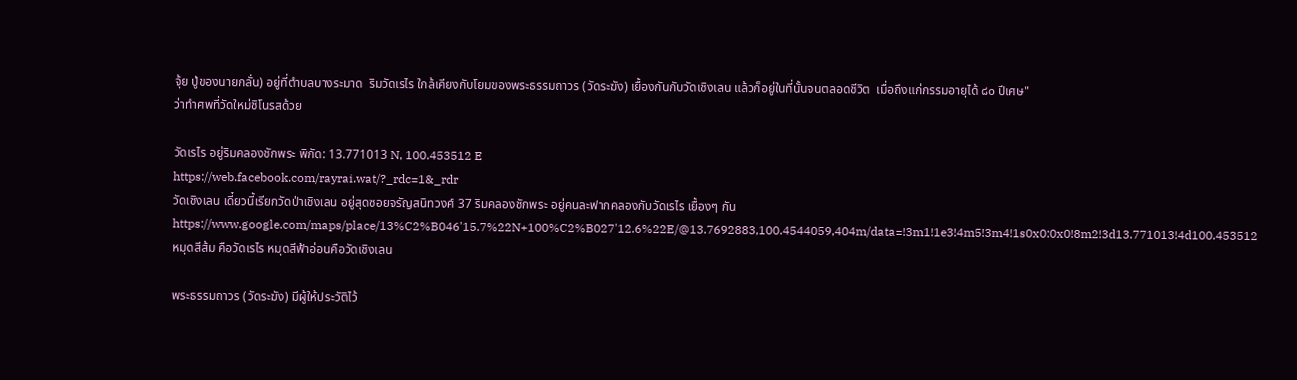จุ้ย ปู่ของนายกลั่น) อยู่ที่ตำบลบางระมาด  ริมวัดเรไร ใกล้เคียงกับโยมของพระธรรมถาวร (วัดระฆัง) เยื้องกันกับวัดเชิงเลน แล้วก็อยู่ในที่นั้นจนตลอดชีวิต  เมื่อถึงแก่กรรมอายุได้ ๘๐ ปีเศษ"
ว่าทำศพที่วัดใหม่ชิโนรสด้วย

วัดเรไร อยู่ริมคลองชักพระ พิกัด: 13.771013 N, 100.453512 E
https://web.facebook.com/rayrai.wat/?_rdc=1&_rdr
วัดเชิงเลน เดี๋ยวนี้เรียกวัดป่าเชิงเลน อยู่สุดซอยจรัญสนิทวงศ์ 37 ริมคลองชักพระ อยู่คนละฟากคลองกับวัดเรไร เยื้องๆ กัน
https://www.google.com/maps/place/13%C2%B046'15.7%22N+100%C2%B027'12.6%22E/@13.7692883,100.4544059,404m/data=!3m1!1e3!4m5!3m4!1s0x0:0x0!8m2!3d13.771013!4d100.453512
หมุดสีส้ม คือวัดเรไร หมุดสีฟ้าอ่อนคือวัดเชิงเลน

พระธรรมถาวร (วัดระฆัง) มีผู้ให้ประวัติไว้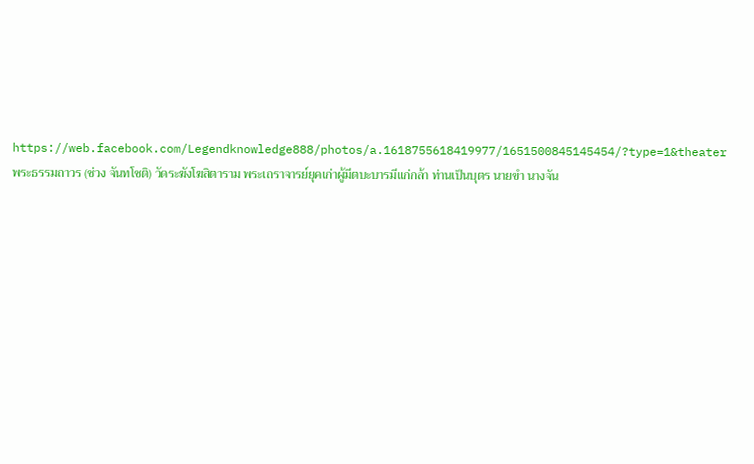https://web.facebook.com/Legendknowledge888/photos/a.1618755618419977/1651500845145454/?type=1&theater
พระธรรมถาวร (ช่วง จันทโชติ) วัดระฆังโฆสิตาราม พระเถราจารย์ยุคเก่าผู้มีตบะบารมีแก่กล้า ท่านเป็นบุตร นายขำ นางจัน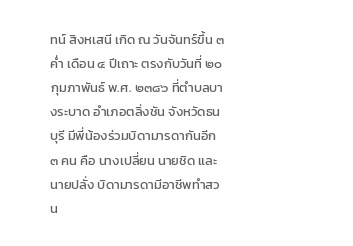ทน์ สิงหเสนี เกิด ณ วันจันทร์ขึ้น ๓ ค่ำ เดือน ๔ ปีเถาะ ตรงกับวันที่ ๒๐ กุมภาพันธ์ พ.ศ. ๒๓๘๖ ที่ตำบลบางระบาด อำเภอตลิ่งชัน จังหวัดธนบุรี มีพี่น้องร่วมบิดามารดากันอีก ๓ คน คือ นางเปลี่ยน นายชิด และนายปลั่ง บิดามารดามีอาชีพทำสวน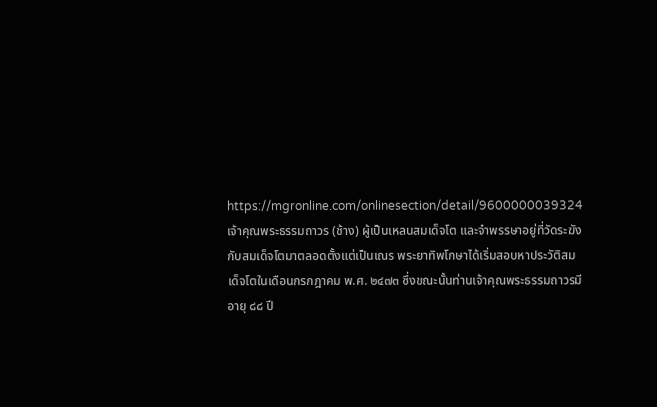https://mgronline.com/onlinesection/detail/9600000039324
เจ้าคุณพระธรรมถาวร (ช้าง) ผู้เป็นเหลนสมเด็จโต และจำพรรษาอยู่ที่วัดระฆังกับสมเด็จโตมาตลอดตั้งแต่เป็นเณร พระยาทิพโกษาได้เริ่มสอบหาประวัติสมเด็จโตในเดือนกรกฎาคม พ.ศ. ๒๔๗๓ ซึ่งขณะนั้นท่านเจ้าคุณพระธรรมถาวรมีอายุ ๘๘ ปี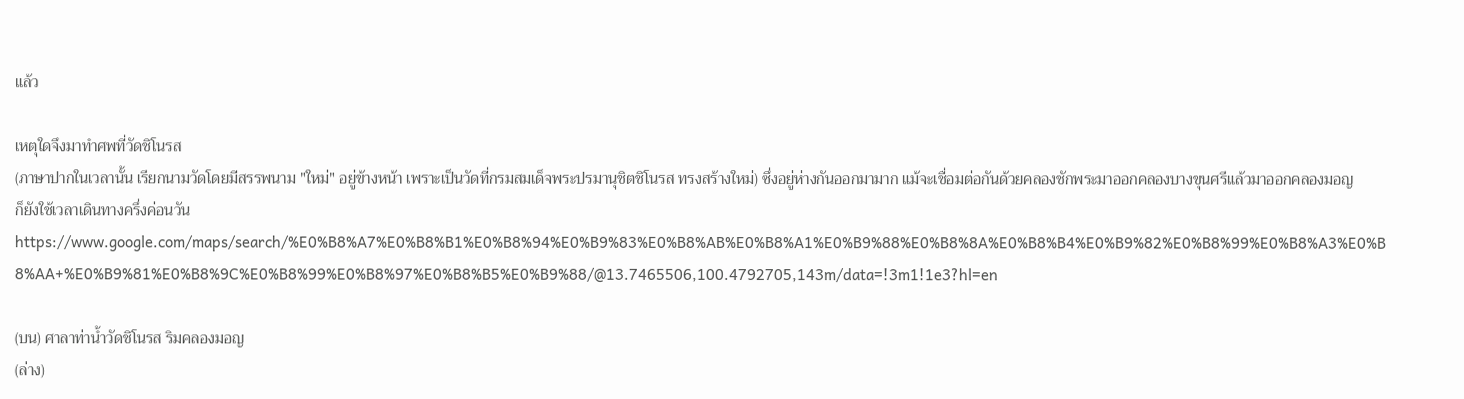แล้ว

เหตุใดจึงมาทำศพที่วัดชิโนรส
(ภาษาปากในเวลานั้น เรียกนามวัดโดยมีสรรพนาม "ใหม่" อยู่ข้างหน้า เพราะเป็นวัดที่กรมสมเด็จพระปรมานุชิตชิโนรส ทรงสร้างใหม่) ซึ่งอยู่ห่างกันออกมามาก แม้จะเชื่อมต่อกันด้วยคลองชักพระมาออกคลองบางขุนศรีแล้วมาออกคลองมอญ
ก็ยังใช้เวลาเดินทางครึ่งค่อนวัน
https://www.google.com/maps/search/%E0%B8%A7%E0%B8%B1%E0%B8%94%E0%B9%83%E0%B8%AB%E0%B8%A1%E0%B9%88%E0%B8%8A%E0%B8%B4%E0%B9%82%E0%B8%99%E0%B8%A3%E0%B8%AA+%E0%B9%81%E0%B8%9C%E0%B8%99%E0%B8%97%E0%B8%B5%E0%B9%88/@13.7465506,100.4792705,143m/data=!3m1!1e3?hl=en

(บน) ศาลาท่าน้ำวัดชิโนรส ริมคลองมอญ
(ล่าง)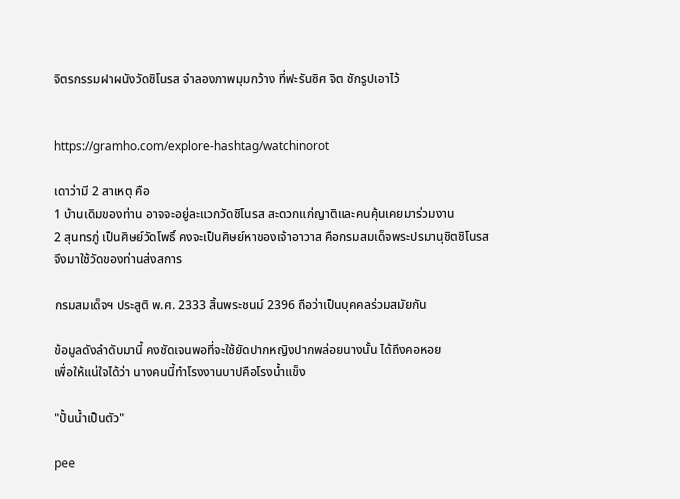จิตรกรรมฝาผนังวัดชิโนรส จำลองภาพมุมกว้าง ที่ฟะรันซิศ จิต ชักรูปเอาไว้


https://gramho.com/explore-hashtag/watchinorot

เดาว่ามี 2 สาเหตุ คือ
1 บ้านเดิมของท่าน อาจจะอยู่ละแวกวัดชิโนรส สะดวกแก่ญาติและคนคุ้นเคยมาร่วมงาน
2 สุนทรภู่ เป็นศิษย์วัดโพธิ์ คงจะเป็นศิษย์หาของเจ้าอาวาส คือกรมสมเด็จพระปรมานุชิตชิโนรส
จึงมาใช้วัดของท่านส่งสการ

กรมสมเด็จฯ ประสูติ พ.ศ. 2333 สิ้นพระชนม์ 2396 ถือว่าเป็นบุคคลร่วมสมัยกัน

ข้อมูลดังลำดับมานี้ คงชัดเจนพอที่จะใช้ยัดปากหญิงปากพล่อยนางนั้น ได้ถึงคอหอย
เพื่อให้แน่ใจได้ว่า นางคนนี้ทำโรงงานบาปคือโรงน้ำแข็ง

"ปั้นน้ำเป็นตัว"

pee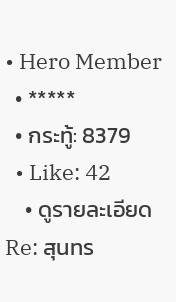• Hero Member
  • *****
  • กระทู้: 8379
  • Like: 42
    • ดูรายละเอียด
Re: สุนทร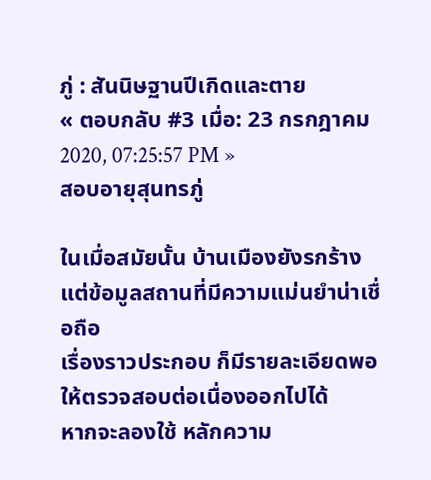ภู่ : สันนิษฐานปีเกิดและตาย
« ตอบกลับ #3 เมื่อ: 23 กรกฎาคม 2020, 07:25:57 PM »
สอบอายุสุนทรภู่

ในเมื่อสมัยนั้น บ้านเมืองยังรกร้าง แต่ข้อมูลสถานที่มีความแม่นยำน่าเชื่อถือ
เรื่องราวประกอบ ก็มีรายละเอียดพอให้ตรวจสอบต่อเนื่องออกไปได้
หากจะลองใช้ หลักความ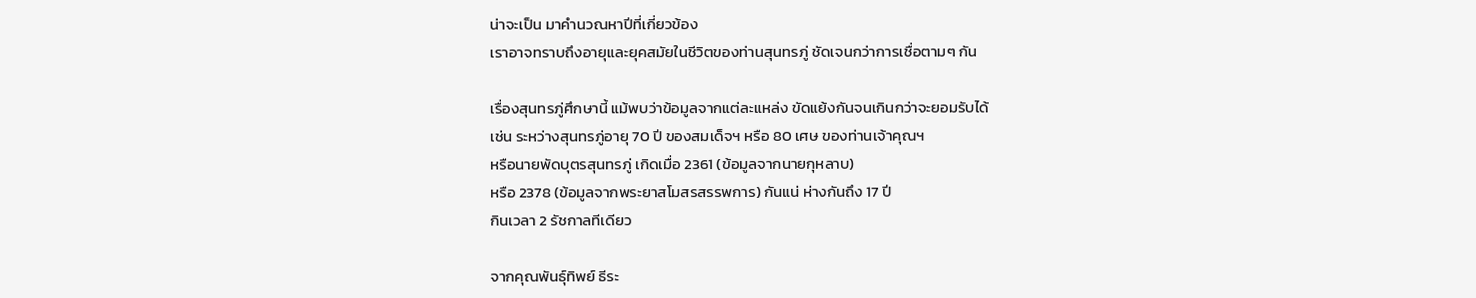น่าจะเป็น มาคำนวณหาปีที่เกี่ยวข้อง
เราอาจทราบถึงอายุและยุคสมัยในชีวิตของท่านสุนทรภู่ ชัดเจนกว่าการเชื่อตามๆ กัน

เรื่องสุนทรภู่ศึกษานี้ แม้พบว่าข้อมูลจากแต่ละแหล่ง ขัดแย้งกันจนเกินกว่าจะยอมรับได้
เช่น ระหว่างสุนทรภู่อายุ 70 ปี ของสมเด็จฯ หรือ 80 เศษ ของท่านเจ้าคุณฯ
หรือนายพัดบุตรสุนทรภู่ เกิดเมื่อ 2361 (ข้อมูลจากนายกุหลาบ)
หรือ 2378 (ข้อมูลจากพระยาสโมสรสรรพการ) กันแน่ ห่างกันถึง 17 ปี
กินเวลา 2 รัชกาลทีเดียว

จากคุณพันธุ์ทิพย์ ธีระ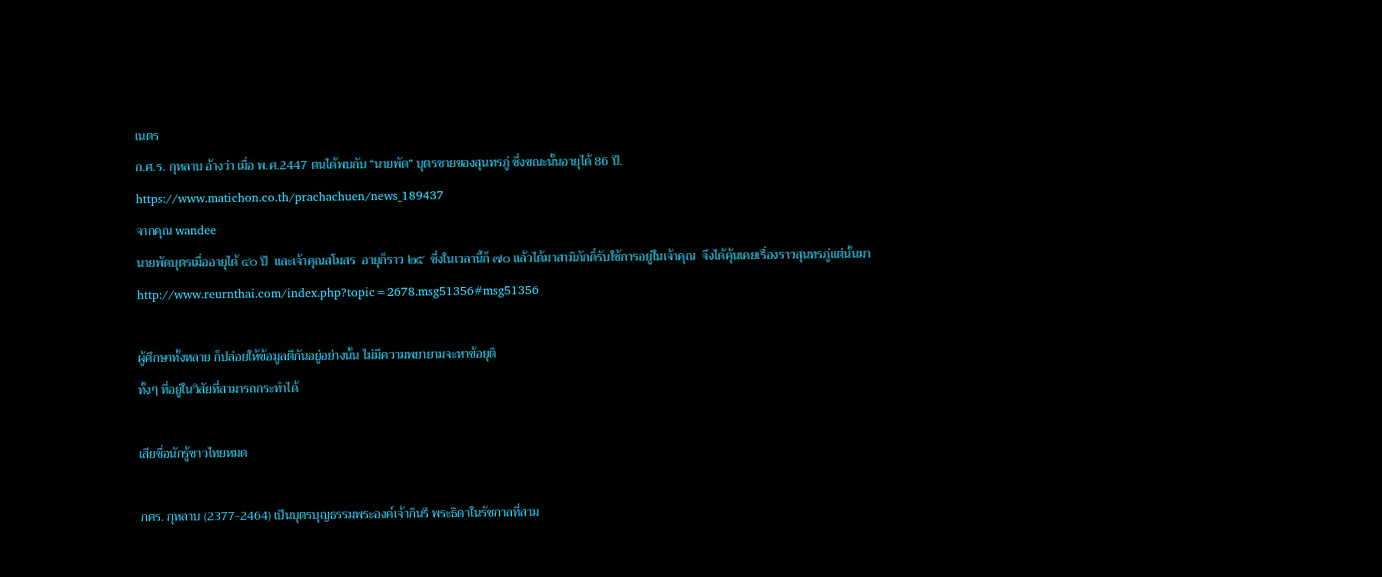เนตร
ก.ศ.ร. กุหลาบ อ้างว่า เมื่อ พ.ศ.2447 ตนได้พบกับ “นายพัด” บุตรชายของสุนทรภู่ ซึ่งขณะนั้นอายุได้ 86 ปี.
https://www.matichon.co.th/prachachuen/news_189437
จากคุณ wandee
นายพัดบุตรเมื่ออายุได้ ๔๐ ปี  และเจ้าคุณสโมสร  อายุก็ราว ๒๕  ซึ่งในเวลานี้ก็ ๗๐ แล้วได้มาสามิภักดิ์รับใช้การอยู่ในเจ้าคุณ  จึงได้คุ้นเคยเรื่องราวสุนทรภู่แต่นั้นมา
http://www.reurnthai.com/index.php?topic=2678.msg51356#msg51356

ผู้ศึกษาทั้งหลาย ก็ปล่อยให้ข้อมูลตีกันอยู่อย่างนั้น ไม่มีความพยายามจะหาข้อยุติ
ทั้งๆ ที่อยู่ในวิสัยที่สามารถกระทำได้

เสียชื่อนักรู้ชาวไทยหมด

กศร. กุหลาบ (2377-2464) เป็นบุตรบุญธรรมพระองค์เจ้ากินรี พระธิดาในรัชกาลที่สาม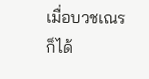เมื่อบวชเณร ก็ได้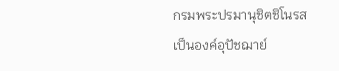กรมพระปรมานุชิตชิโนรส เป็นองค์อุปัชฌาย์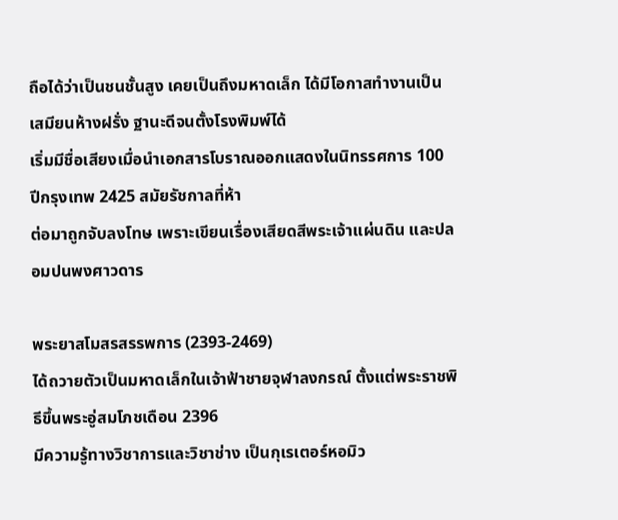ถือได้ว่าเป็นชนชั้นสูง เคยเป็นถึงมหาดเล็ก ได้มีโอกาสทำงานเป็นเสมียนห้างฝรั่ง ฐานะดีจนตั้งโรงพิมพ์ได้
เริ่มมีชื่อเสียงเมื่อนำเอกสารโบราณออกแสดงในนิทรรศการ 100 ปีกรุงเทพ 2425 สมัยรัชกาลที่ห้า
ต่อมาถูกจับลงโทษ เพราะเขียนเรื่องเสียดสีพระเจ้าแผ่นดิน และปลอมปนพงศาวดาร

พระยาสโมสรสรรพการ (2393-2469)
ได้ถวายตัวเป็นมหาดเล็กในเจ้าฟ้าชายจุฬาลงกรณ์ ตั้งแต่พระราชพิธีขึ้นพระอู่สมโภชเดือน 2396
มีความรู้ทางวิชาการและวิชาช่าง เป็นกุเรเตอร์หอมิว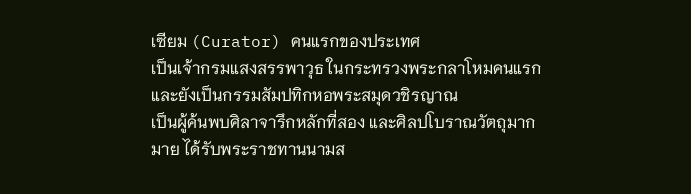เซียม (Curator) คนแรกของประเทศ
เป็นเจ้ากรมแสงสรรพาวุธ ในกระทรวงพระกลาโหมคนแรก และยังเป็นกรรมสัมปทิกหอพระสมุดวชิรญาณ
เป็นผู้ค้นพบศิลาจารึกหลักที่สอง และศิลปโบราณวัตถุมากมาย ได้รับพระราชทานนามส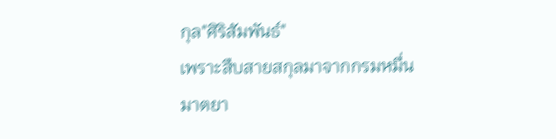กุล"ศิริสัมพันธ์"
เพราะสืบสายสกุลมาจากกรมหมื่นมาตยา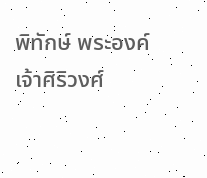พิทักษ์ พระองค์เจ้าศิริวงศ์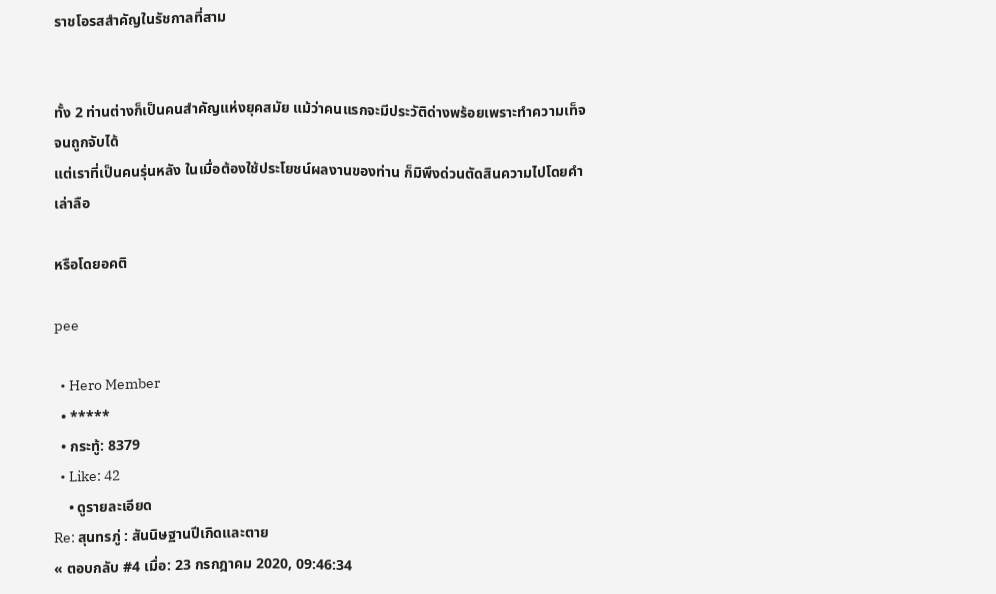ราชโอรสสำคัญในรัชกาลที่สาม


ทั้ง 2 ท่านต่างก็เป็นคนสำคัญแห่งยุคสมัย แม้ว่าคนแรกจะมีประวัติด่างพร้อยเพราะทำความเท็จจนถูกจับได้
แต่เราที่เป็นคนรุ่นหลัง ในเมื่อต้องใช้ประโยชน์ผลงานของท่าน ก็มิพึงด่วนตัดสินความไปโดยคำเล่าลือ

หรือโดยอคติ

pee

  • Hero Member
  • *****
  • กระทู้: 8379
  • Like: 42
    • ดูรายละเอียด
Re: สุนทรภู่ : สันนิษฐานปีเกิดและตาย
« ตอบกลับ #4 เมื่อ: 23 กรกฎาคม 2020, 09:46:34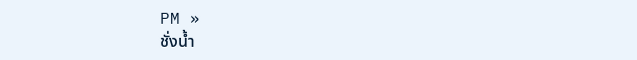PM »
ชั่งน้ำ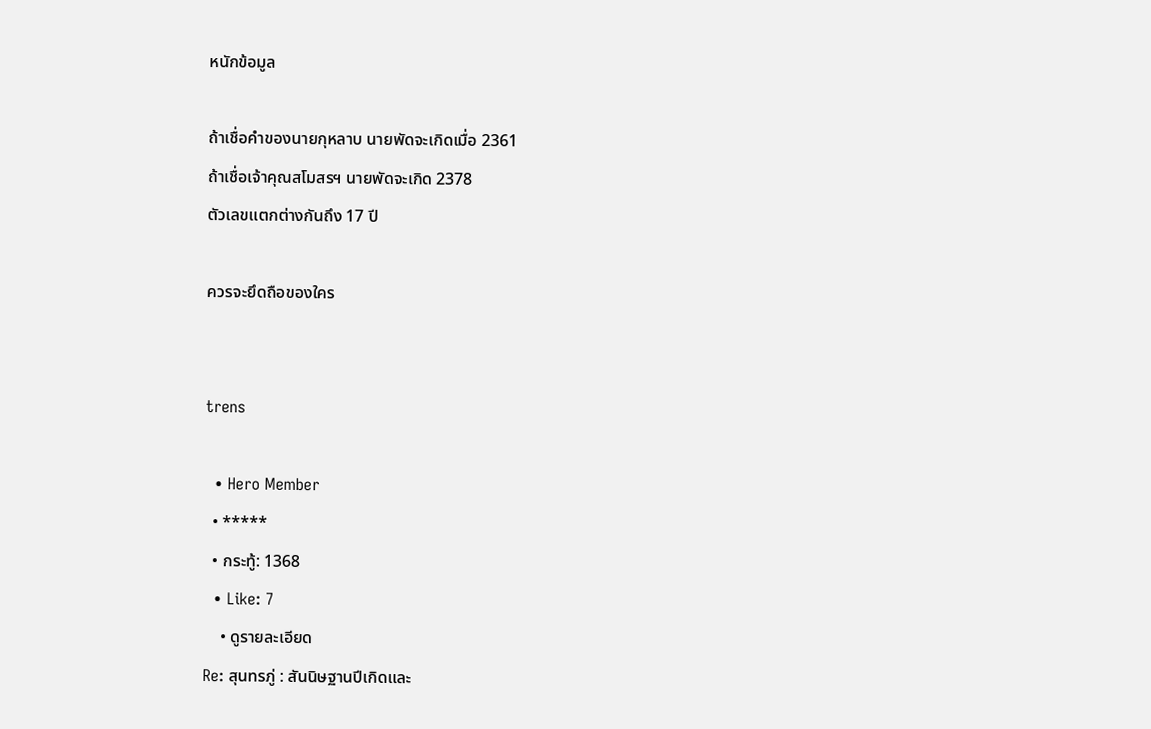หนักข้อมูล

ถ้าเชื่อคำของนายกุหลาบ นายพัดจะเกิดเมื่อ 2361
ถ้าเชื่อเจ้าคุณสโมสรฯ นายพัดจะเกิด 2378
ตัวเลขแตกต่างกันถึง 17 ปี

ควรจะยึดถือของใคร


trens

  • Hero Member
  • *****
  • กระทู้: 1368
  • Like: 7
    • ดูรายละเอียด
Re: สุนทรภู่ : สันนิษฐานปีเกิดและ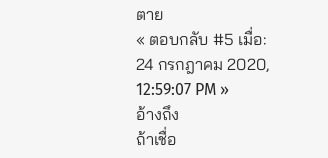ตาย
« ตอบกลับ #5 เมื่อ: 24 กรกฎาคม 2020, 12:59:07 PM »
อ้างถึง
ถ้าเชื่อ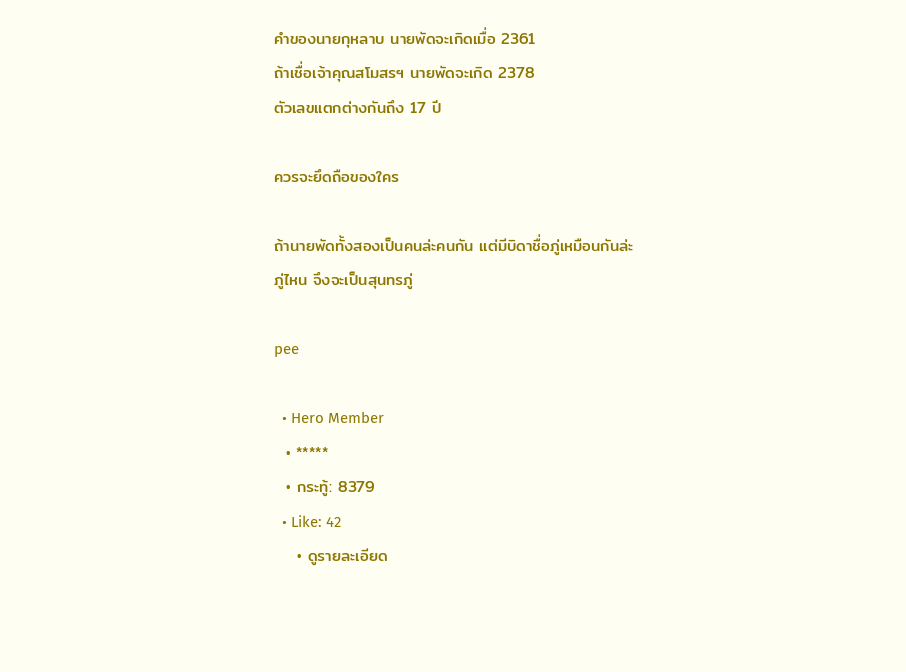คำของนายกุหลาบ นายพัดจะเกิดเมื่อ 2361
ถ้าเชื่อเจ้าคุณสโมสรฯ นายพัดจะเกิด 2378
ตัวเลขแตกต่างกันถึง 17 ปี

ควรจะยึดถือของใคร

ถ้านายพัดทั้งสองเป็นคนล่ะคนกัน แต่มีบิดาชื่อภู่เหมือนกันล่ะ
ภู่ไหน จึงจะเป็นสุนทรภู่

pee

  • Hero Member
  • *****
  • กระทู้: 8379
  • Like: 42
    • ดูรายละเอียด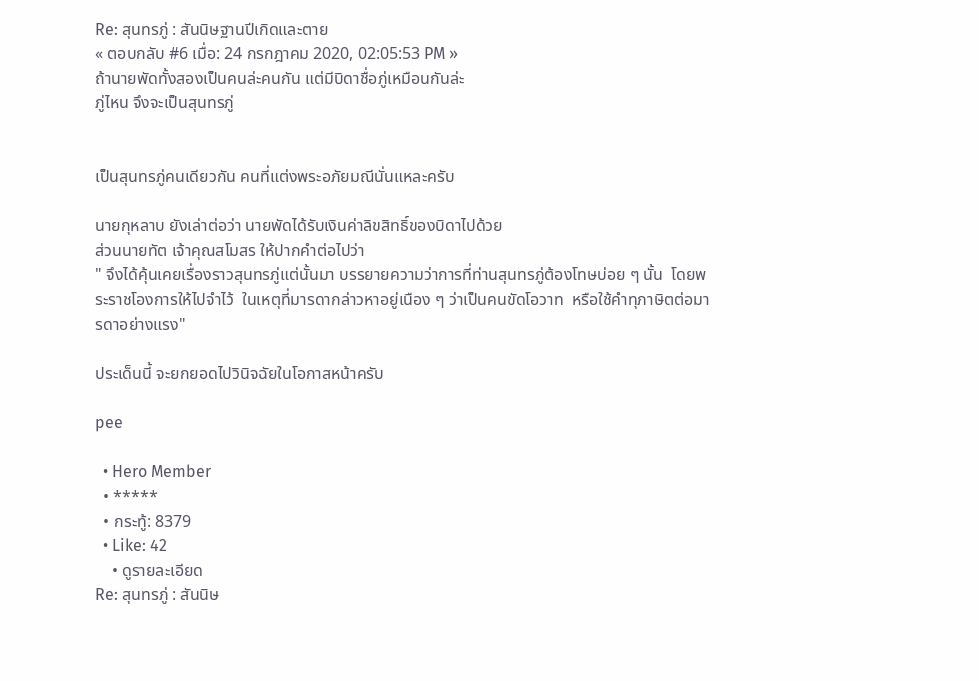Re: สุนทรภู่ : สันนิษฐานปีเกิดและตาย
« ตอบกลับ #6 เมื่อ: 24 กรกฎาคม 2020, 02:05:53 PM »
ถ้านายพัดทั้งสองเป็นคนล่ะคนกัน แต่มีบิดาชื่อภู่เหมือนกันล่ะ
ภู่ไหน จึงจะเป็นสุนทรภู่


เป็นสุนทรภู่คนเดียวกัน คนที่แต่งพระอภัยมณีนั่นแหละครับ

นายกุหลาบ ยังเล่าต่อว่า นายพัดได้รับเงินค่าลิขสิทธิ์ของบิดาไปด้วย
ส่วนนายทัต เจ้าคุณสโมสร ให้ปากคำต่อไปว่า
" จึงได้คุ้นเคยเรื่องราวสุนทรภู่แต่นั้นมา บรรยายความว่าการที่ท่านสุนทรภู่ต้องโทษบ่อย ๆ นั้น  โดยพระราชโองการให้ไปจำไว้  ในเหตุที่มารดากล่าวหาอยู่เนือง ๆ ว่าเป็นคนขัดโอวาท  หรือใช้คำทุภาษิตต่อมารดาอย่างแรง"

ประเด็นนี้ จะยกยอดไปวินิจฉัยในโอกาสหน้าครับ

pee

  • Hero Member
  • *****
  • กระทู้: 8379
  • Like: 42
    • ดูรายละเอียด
Re: สุนทรภู่ : สันนิษ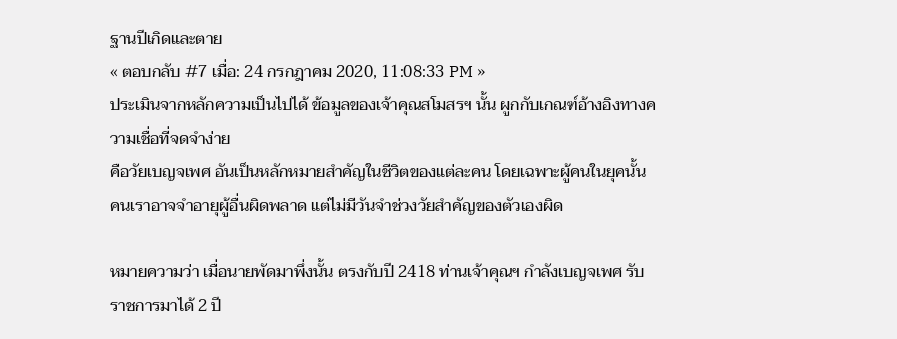ฐานปีเกิดและตาย
« ตอบกลับ #7 เมื่อ: 24 กรกฎาคม 2020, 11:08:33 PM »
ประเมินจากหลักความเป็นไปได้ ข้อมูลของเจ้าคุณสโมสรฯ นั้น ผูกกับเกณฑ์อ้างอิงทางความเชื่อที่จดจำง่าย
คือวัยเบญจเพศ อันเป็นหลักหมายสำคัญในชีวิตของแต่ละคน โดยเฉพาะผู้คนในยุคนั้น
คนเราอาจจำอายุผู้อื่นผิดพลาด แต่ไม่มีวันจำช่วงวัยสำคัญของตัวเองผิด

หมายความว่า เมื่อนายพัดมาพึ่งนั้น ตรงกับปี 2418 ท่านเจ้าคุณฯ กำลังเบญจเพศ รับราชการมาได้ 2 ปี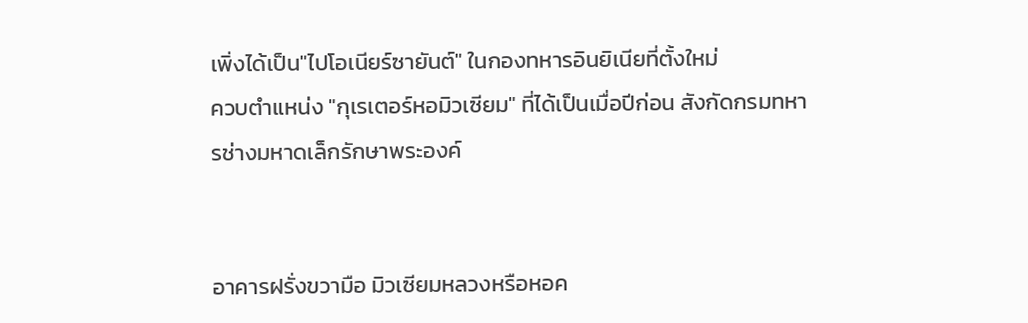เพิ่งได้เป็น"ไปโอเนียร์ซายันต์" ในกองทหารอินยิเนียที่ตั้งใหม่
ควบตำแหน่ง "กุเรเตอร์หอมิวเซียม" ที่ได้เป็นเมื่อปีก่อน สังกัดกรมทหารช่างมหาดเล็กรักษาพระองค์


อาคารฝรั่งขวามือ มิวเซียมหลวงหรือหอค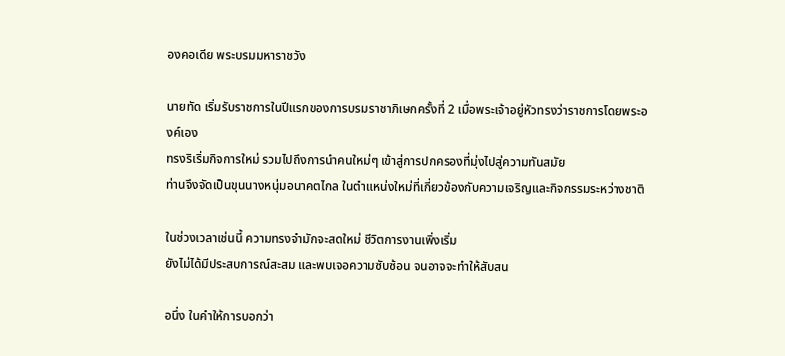องคอเดีย พระบรมมหาราชวัง

นายทัด เริ่มรับราชการในปีแรกของการบรมราชาภิเษกครั้งที่ 2 เมื่อพระเจ้าอยู่หัวทรงว่าราชการโดยพระองค์เอง
ทรงริเริ่มกิจการใหม่ รวมไปถึงการนำคนใหม่ๆ เข้าสู่การปกครองที่มุ่งไปสู่ความทันสมัย
ท่านจึงจัดเป็นขุนนางหนุ่มอนาคตไกล ในตำแหน่งใหม่ที่เกี่ยวข้องกับความเจริญและกิจกรรมระหว่างชาติ

ในช่วงเวลาเช่นนี้ ความทรงจำมักจะสดใหม่ ชีวิตการงานเพิ่งเริ่ม
ยังไม่ได้มีประสบการณ์สะสม และพบเจอความซับซ้อน จนอาจจะทำให้สับสน

อนึ่ง ในคำให้การบอกว่า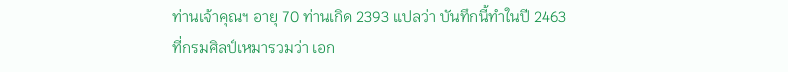ท่านเจ้าคุณฯ อายุ 70 ท่านเกิด 2393 แปลว่า บันทึกนี้ทำในปี 2463
ที่กรมศิลป์เหมารวมว่า เอก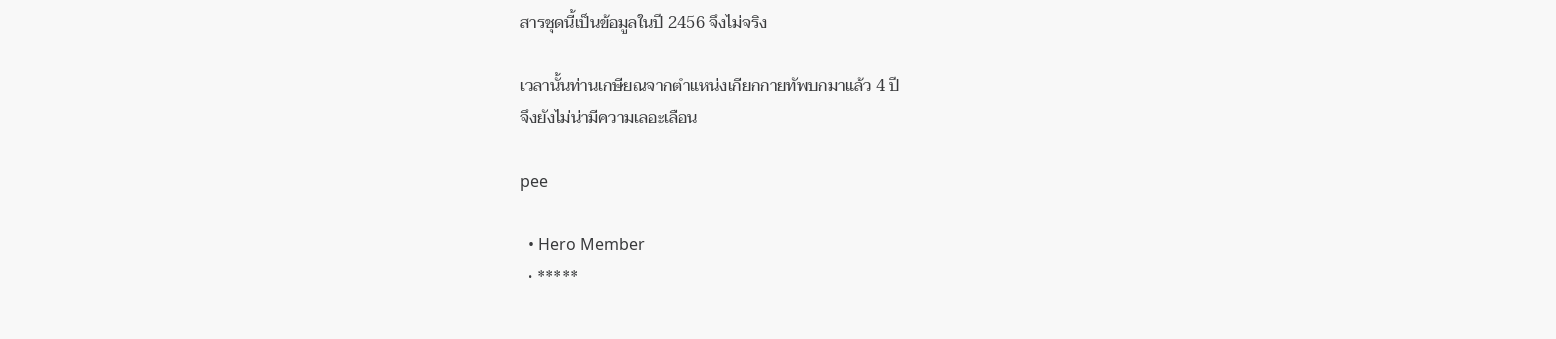สารชุดนี้เป็นข้อมูลในปี 2456 จึงไม่จริง

เวลานั้นท่านเกษียณจากตำแหน่งเกียกกายทัพบกมาแล้ว 4 ปี
จึงยังไม่น่ามีความเลอะเลือน

pee

  • Hero Member
  • *****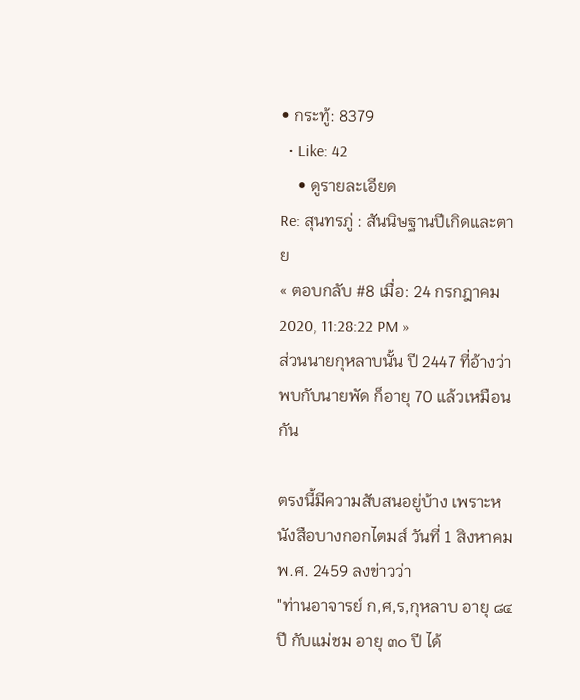• กระทู้: 8379
  • Like: 42
    • ดูรายละเอียด
Re: สุนทรภู่ : สันนิษฐานปีเกิดและตาย
« ตอบกลับ #8 เมื่อ: 24 กรกฎาคม 2020, 11:28:22 PM »
ส่วนนายกุหลาบนั้น ปี 2447 ที่อ้างว่าพบกับนายพัด ก็อายุ 70 แล้วเหมือนกัน

ตรงนี้มีความสับสนอยู่บ้าง เพราะหนังสือบางกอกไตมส์ วันที่ 1 สิงหาคม พ.ศ. 2459 ลงข่าวว่า
"ท่านอาจารย์ ก,ศ,ร,กุหลาบ อายุ ๘๔ ปี กับแม่ชม อายุ ๓๐ ปี ได้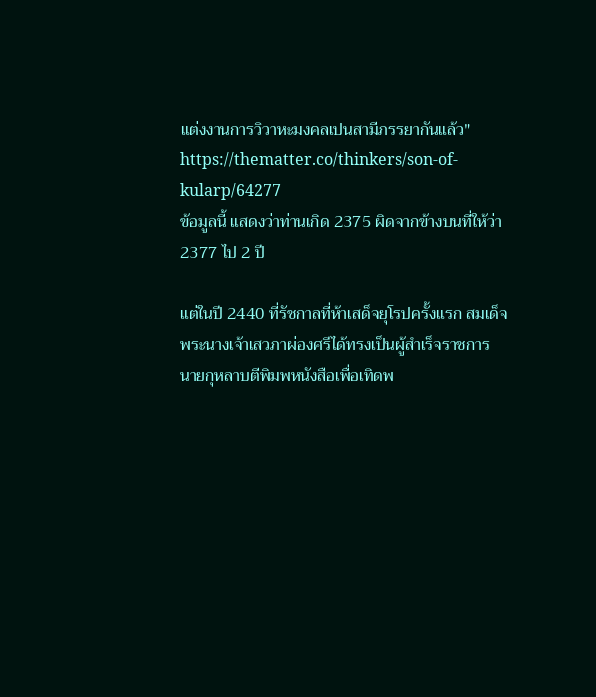แต่งงานการวิวาหะมงคลเปนสามีภรรยากันแล้ว"
https://thematter.co/thinkers/son-of-kularp/64277
ข้อมูลนี้ แสดงว่าท่านเกิด 2375 ผิดจากข้างบนที่ให้ว่า 2377 ไป 2 ปี

แต่ในปี 2440 ที่รัชกาลที่ห้าเสด็จยุโรปครั้งแรก สมเด็จพระนางเจ้าเสวภาผ่องศรีได้ทรงเป็นผู้สำเร็จราชการ
นายกุหลาบตีพิมพหนังสือเพื่อเทิดพ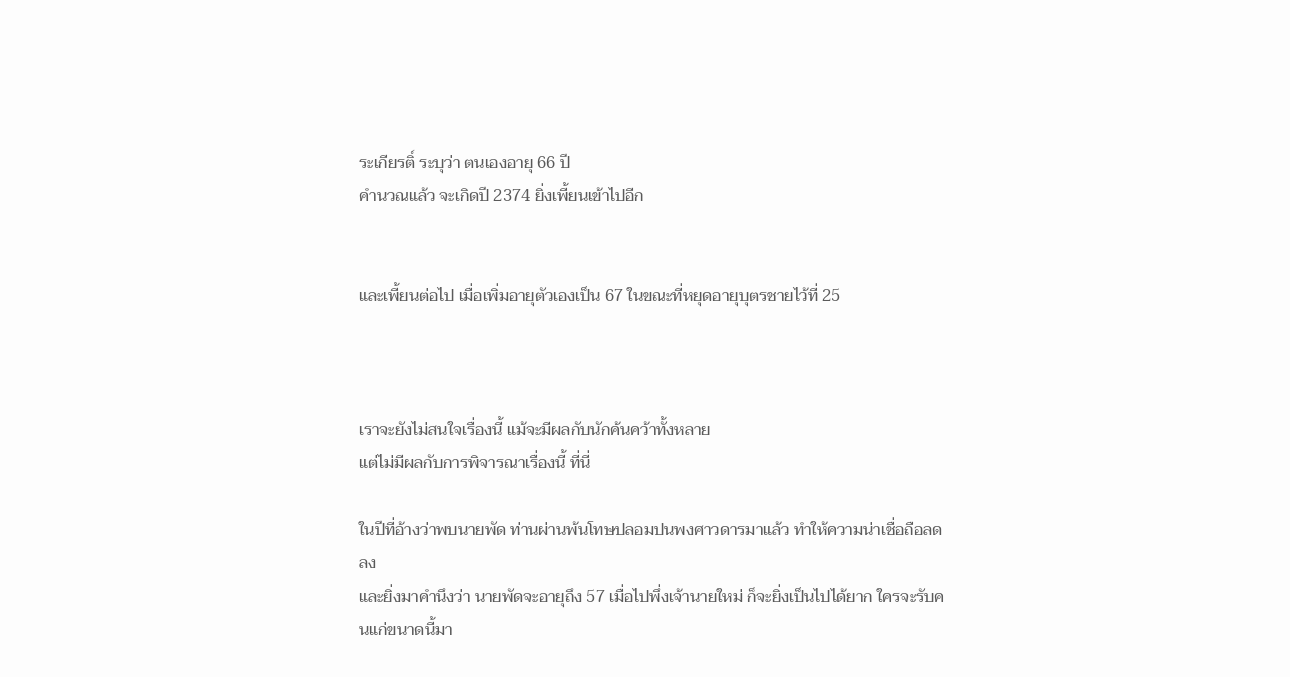ระเกียรติ์ ระบุว่า ตนเองอายุ 66 ปี
คำนวณแล้ว จะเกิดปี 2374 ยิ่งเพี้ยนเข้าไปอีก


และเพี้ยนต่อไป เมื่อเพิ่มอายุตัวเองเป็น 67 ในขณะที่หยุดอายุบุตรชายไว้ที่ 25



เราจะยังไม่สนใจเรื่องนี้ แม้จะมีผลกับนักค้นคว้าทั้งหลาย
แต่ไม่มีผลกับการพิจารณาเรื่องนี้ ที่นี่

ในปีที่อ้างว่าพบนายพัด ท่านผ่านพ้นโทษปลอมปนพงศาวดารมาแล้ว ทำให้ความน่าเชื่อถือลดลง
และยิ่งมาคำนึงว่า นายพัดจะอายุถึง 57 เมื่อไปพึ่งเจ้านายใหม่ ก็จะยิ่งเป็นไปได้ยาก ใครจะรับคนแก่ขนาดนี้มา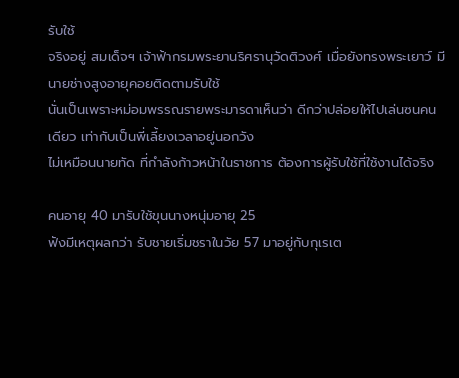รับใช้
จริงอยู่ สมเด็จฯ เจ้าฟ้ากรมพระยานริศรานุวัดติวงศ์ เมื่อยังทรงพระเยาว์ มีนายช่างสูงอายุคอยติดตามรับใช้
นั่นเป็นเพราะหม่อมพรรณรายพระมารดาเห็นว่า ดีกว่าปล่อยให้ไปเล่นซนคนเดียว เท่ากับเป็นพี่เลี้ยงเวลาอยู่นอกวัง
ไม่เหมือนนายทัด ที่กำลังก้าวหน้าในราชการ ต้องการผู้รับใช้ที่ใช้งานได้จริง

คนอายุ 40 มารับใช้ขุนนางหนุ่มอายุ 25
ฟังมีเหตุผลกว่า รับชายเริ่มชราในวัย 57 มาอยู่กับกุเรเต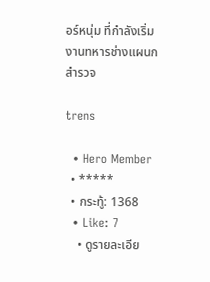อร์หนุ่ม ที่กำลังเริ่มงานทหารช่างแผนกสำรวจ

trens

  • Hero Member
  • *****
  • กระทู้: 1368
  • Like: 7
    • ดูรายละเอีย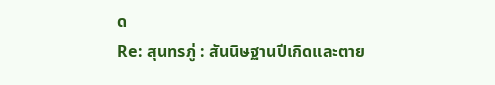ด
Re: สุนทรภู่ : สันนิษฐานปีเกิดและตาย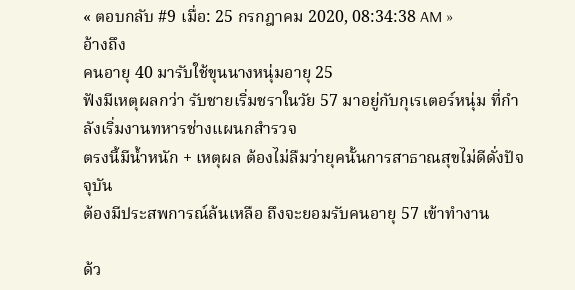« ตอบกลับ #9 เมื่อ: 25 กรกฎาคม 2020, 08:34:38 AM »
อ้างถึง
คนอายุ 40 มารับใช้ขุนนางหนุ่มอายุ 25
ฟังมีเหตุผลกว่า รับชายเริ่มชราในวัย 57 มาอยู่กับกุเรเตอร์หนุ่ม ที่กำลังเริ่มงานทหารช่างแผนกสำรวจ
ตรงนี้มีน้ำหนัก + เหตุผล ต้องไม่ลืมว่ายุคนั้นการสาธาณสุขไม่ดีดั่งปัจจุบัน
ต้องมีประสพการณ์ล้นเหลือ ถึงจะยอมรับคนอายุ 57 เข้าทำงาน

ด้ว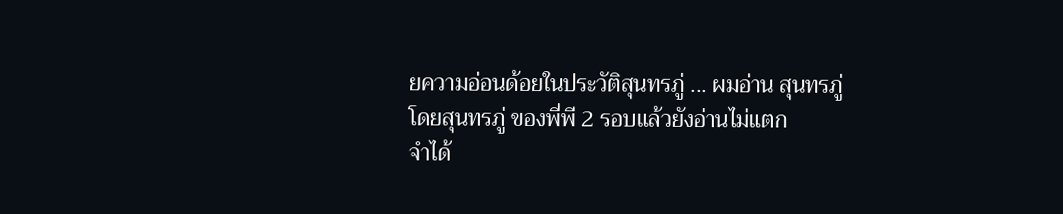ยความอ่อนด้อยในประวัติสุนทรภู่ ... ผมอ่าน สุนทรภู่โดยสุนทรภู่ ของพี่พี 2 รอบแล้วยังอ่านไม่แตก
จำได้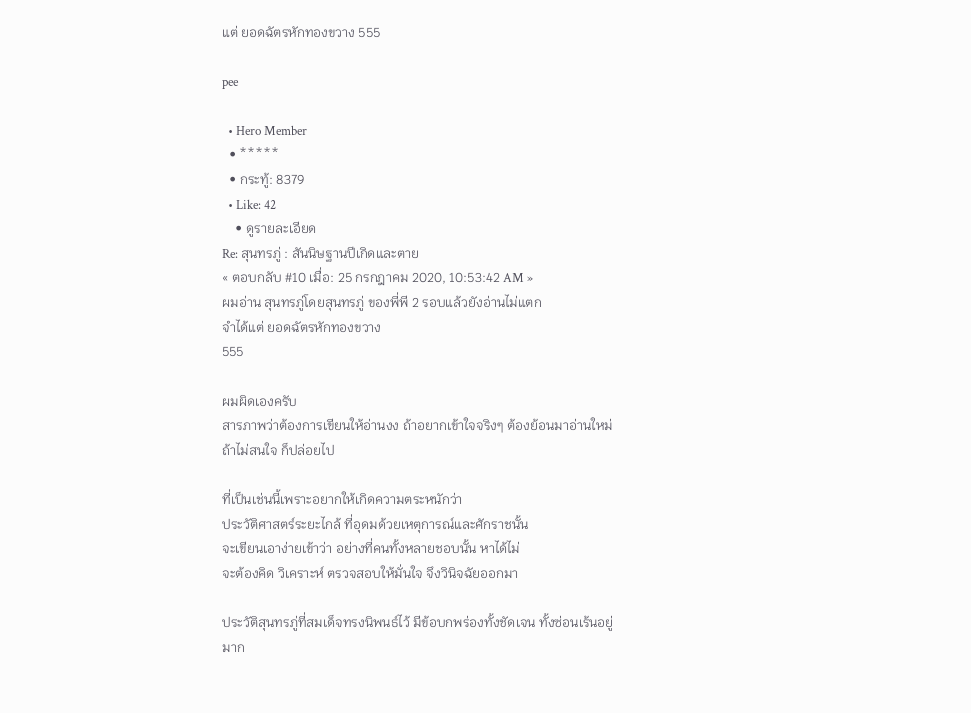แต่ ยอดฉัตรหักทองขวาง 555

pee

  • Hero Member
  • *****
  • กระทู้: 8379
  • Like: 42
    • ดูรายละเอียด
Re: สุนทรภู่ : สันนิษฐานปีเกิดและตาย
« ตอบกลับ #10 เมื่อ: 25 กรกฎาคม 2020, 10:53:42 AM »
ผมอ่าน สุนทรภู่โดยสุนทรภู่ ของพี่พี 2 รอบแล้วยังอ่านไม่แตก
จำได้แต่ ยอดฉัตรหักทองขวาง
555

ผมผิดเองครับ
สารภาพว่าต้องการเขียนให้อ่านงง ถ้าอยากเข้าใจจริงๆ ต้องย้อนมาอ่านใหม่
ถ้าไม่สนใจ ก็ปล่อยไป

ที่เป็นเช่นนี้เพราะอยากให้เกิดความตระหนักว่า
ประวัติศาสตร์ระยะไกล้ ที่อุดมด้วยเหตุการณ์และศักราชนั้น
จะเขียนเอาง่ายเข้าว่า อย่างที่คนทั้งหลายชอบนั้น หาได้ไม่
จะต้องคิด วิเคราะห์ ตรวจสอบให้มั่นใจ จึงวินิจฉัยออกมา

ประวัติสุนทรภู่ที่สมเด็จทรงนิพนธ์ไว้ มีข้อบกพร่องทั้งชัดเจน ทั้งซ่อนเร้นอยู่มาก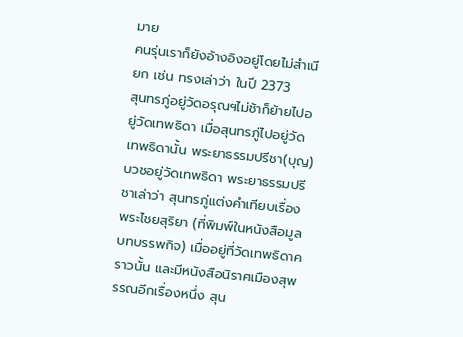มาย
คนรุ่นเราก็ยังอ้างอิงอยู่โดยไม่สำเนียก เช่น ทรงเล่าว่า ในปี 2373
สุนทรภู่อยู่วัดอรุณฯไม่ช้าก็ย้ายไปอยู่วัดเทพธิดา เมื่อสุนทรภู่ไปอยู่วัดเทพธิดานั้น พระยาธรรมปรีชา(บุญ)บวชอยู่วัดเทพธิดา พระยาธรรมปรีชาเล่าว่า สุนทรภู่แต่งคำเทียบเรื่องพระไชยสุริยา (ที่พิมพ์ในหนังสือมูลบทบรรพกิจ) เมื่ออยู่ที่วัดเทพธิดาคราวนั้น และมีหนังสือนิราศเมืองสุพรรณอีกเรื่องหนึ่ง สุน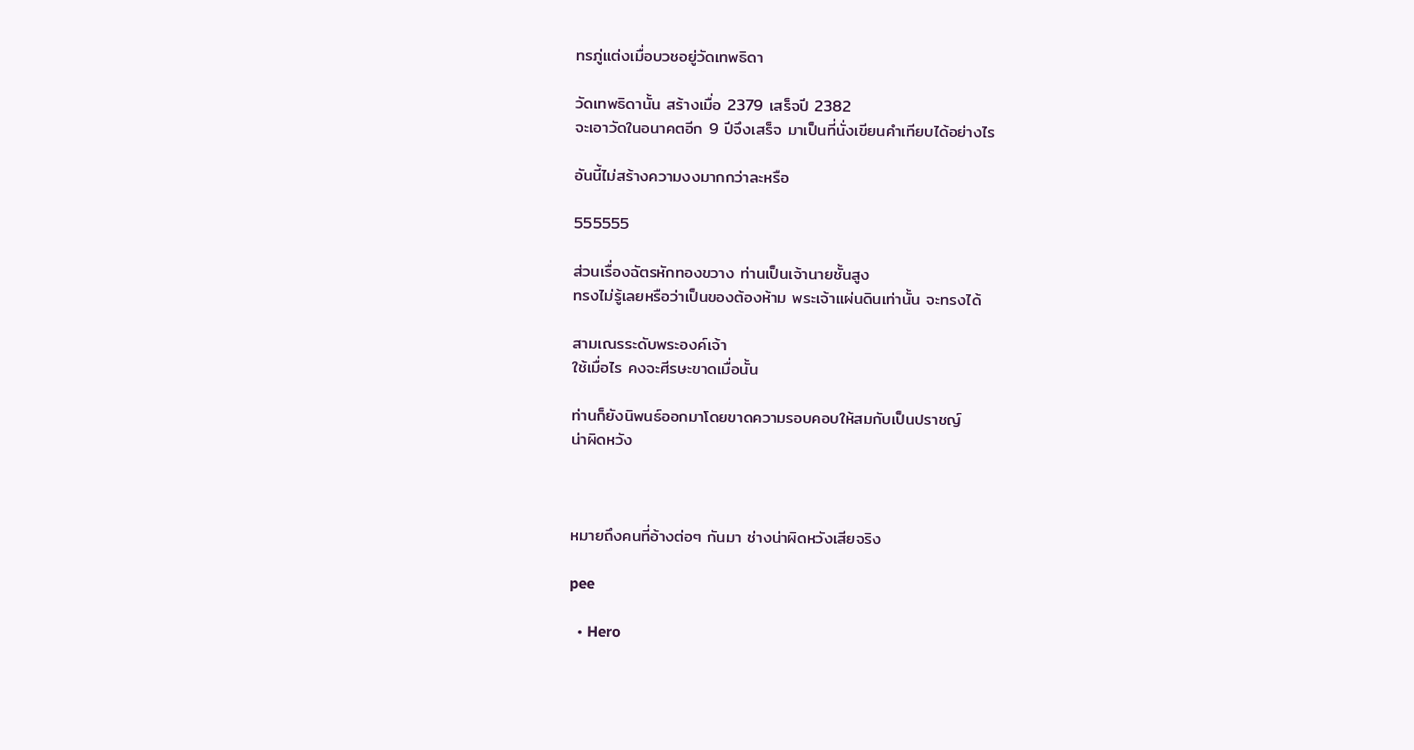ทรภู่แต่งเมื่อบวชอยู่วัดเทพธิดา

วัดเทพธิดานั้น สร้างเมื่อ 2379 เสร็จปี 2382
จะเอาวัดในอนาคตอีก 9 ปีจึงเสร็จ มาเป็นที่นั่งเขียนคำเทียบได้อย่างไร

อันนี้ไม่สร้างความงงมากกว่าละหรือ

555555

ส่วนเรื่องฉัตรหักทองขวาง ท่านเป็นเจ้านายชั้นสูง
ทรงไม่รู้เลยหรือว่าเป็นของต้องห้าม พระเจ้าแผ่นดินเท่านั้น จะทรงได้

สามเณรระดับพระองค์เจ้า
ใช้เมื่อไร คงจะศีรษะขาดเมื่อนั้น

ท่านก็ยังนิพนธ์ออกมาโดยขาดความรอบคอบให้สมกับเป็นปราชญ์
น่าผิดหวัง



หมายถึงคนที่อ้างต่อๆ กันมา ช่างน่าผิดหวังเสียจริง

pee

  • Hero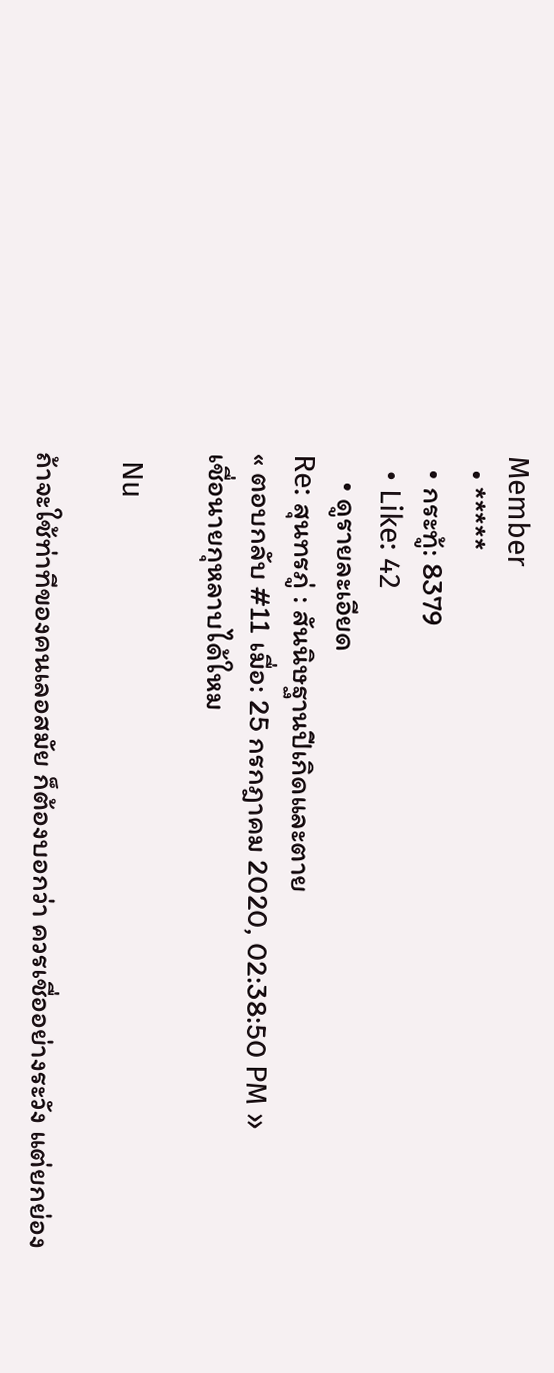Member
  • *****
  • กระทู้: 8379
  • Like: 42
    • ดูรายละเอียด
Re: สุนทรภู่ : สันนิษฐานปีเกิดและตาย
« ตอบกลับ #11 เมื่อ: 25 กรกฎาคม 2020, 02:38:50 PM »
เชื่อนายกุหลาบได้ใหม

 Nu

ถ้าจะใช้ท่าทีของคนเลอสมัย ก็ต้องบอกว่า ควรเชื่ออย่างระวัง แต่ยกย่อง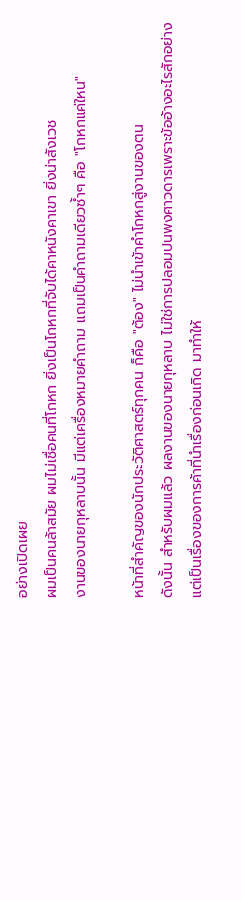อย่างเปิดเผย
ผมเป็นคนล้าสมัย ผมไม่เชื่อคนที่โกหก ยิ่งเป็นโกหกที่จับได้คาหนังคาเขา ยิ่งน่าสังเวช
งานของนายกุหลาบนั้น มีแต่เครื่องหมายคำถาม แถมเป็นคำถามเดียวซ้ำๆ คือ "โกหกแค่ใหน"

หน้าที่สำคัญของนักประวัติศาสตร์ทุกคน ก็คือ "ต้อง" ไม่นำเข้าคำโกหกสู่งานของตน
ดังนั้น สำหรับผมแล้ว ผลงานของนายกุหลาบ ไม่ใช่การปลอมปนพงศาวดารเพราะข้ออ้างอะไรสักอย่าง
แต่เป็นเรื่องของการค้าที่นำเรื่องก่อนเกิด มาทำให้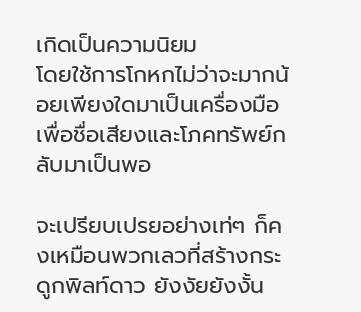เกิดเป็นความนิยม
โดยใช้การโกหกไม่ว่าจะมากน้อยเพียงใดมาเป็นเครื่องมือ เพื่อชื่อเสียงและโภคทรัพย์กลับมาเป็นพอ

จะเปรียบเปรยอย่างเท่ๆ ก็คงเหมือนพวกเลวที่สร้างกระดูกพิลท์ดาว ยังงัยยังงั้น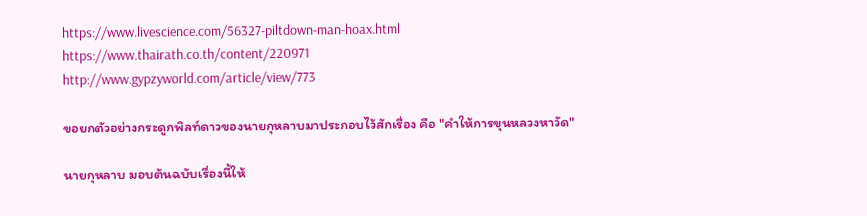https://www.livescience.com/56327-piltdown-man-hoax.html
https://www.thairath.co.th/content/220971
http://www.gypzyworld.com/article/view/773

ขอยกตัวอย่างกระดูกพิลท์ดาวของนายกุหลาบมาประกอบไว้สักเรื่อง คือ "คำให้การขุนหลวงหาวัด"

นายกุหลาบ มอบต้นฉบับเรื่องนี้ให้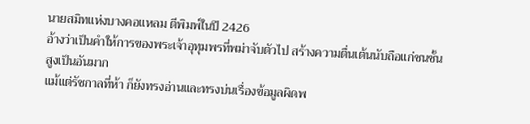นายสมิทแห่งบางคอแหลม ตีพิมพ์ในปี 2426
อ้างว่าเป็นคำให้การของพระเจ้าอุทุมพรที่พม่าจับตัวไป สร้างความตื่นเต้นนับถือแก่ชนชั้นสูงเป็นอันมาก
แม้แต่รัชกาลที่ห้า ก็ยังทรงอ่านและทรงบ่นเรื่องข้อมูลผิดพ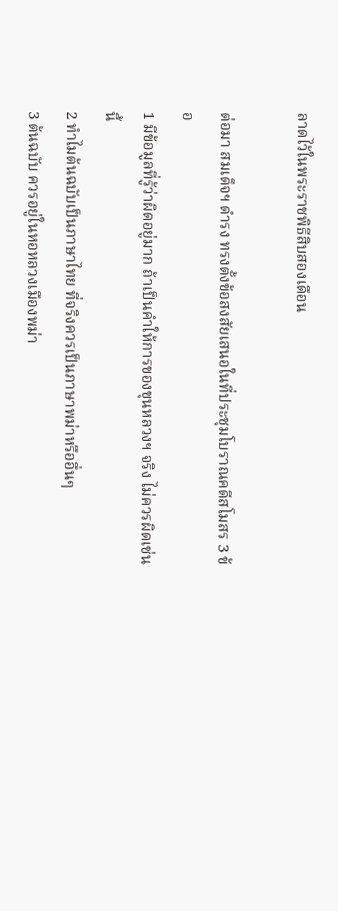ลาดไว้ในพระราชพิธีสิบสองเดือน

ต่อมา สมเด็จฯ ดำรง ทรงตั้งข้อสงสัยเสนอในที่ประชุมโบราณคดีสโมสร 3 ข้อ
1 มีข้อมูลที่รู้ว่าผิดอยู่มาก ถ้าเป็นคำให้การของขุนหลวงฯ จริง ไม่ควรผิดเช่นนี้
2 ทำไมต้นฉบับเป็นภาษาไทย ที่จริงควรเป็นภาษาพม่าหรืออื่นๆ
3 ต้นฉบับ ควรอยู่ในหอหลวงเมืองพม่า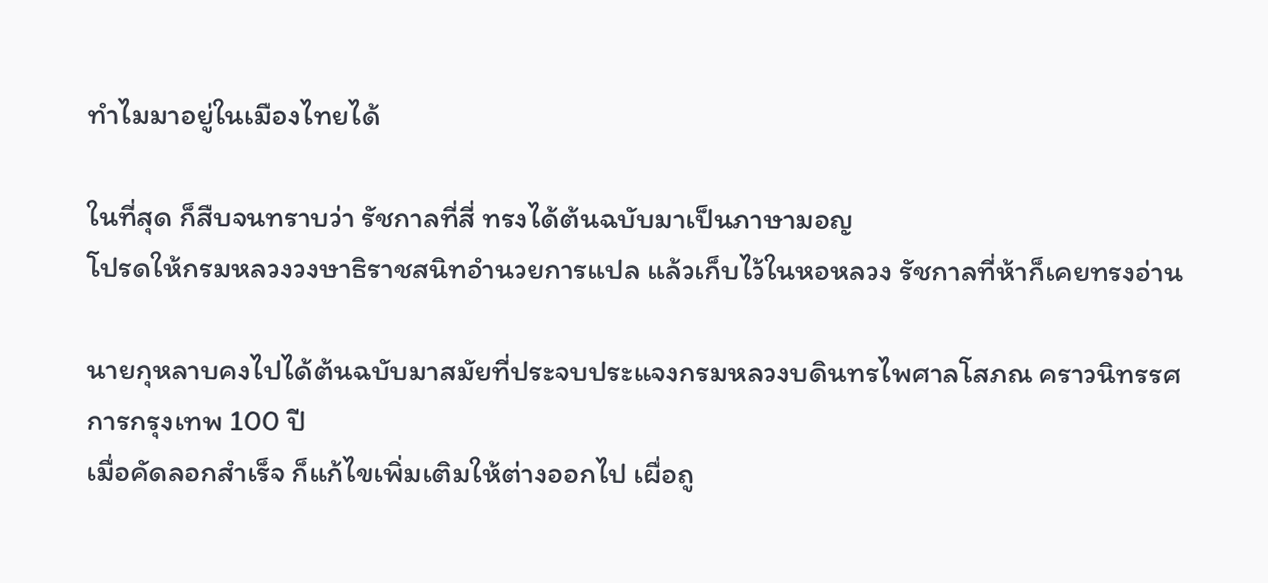ทำไมมาอยู่ในเมืองไทยได้

ในที่สุด ก็สืบจนทราบว่า รัชกาลที่สี่ ทรงได้ต้นฉบับมาเป็นภาษามอญ
โปรดให้กรมหลวงวงษาธิราชสนิทอำนวยการแปล แล้วเก็บไว้ในหอหลวง รัชกาลที่ห้าก็เคยทรงอ่าน

นายกุหลาบคงไปได้ต้นฉบับมาสมัยที่ประจบประแจงกรมหลวงบดินทรไพศาลโสภณ คราวนิทรรศการกรุงเทพ 100 ปี
เมื่อคัดลอกสำเร็จ ก็แก้ไขเพิ่มเติมให้ต่างออกไป เผื่อถู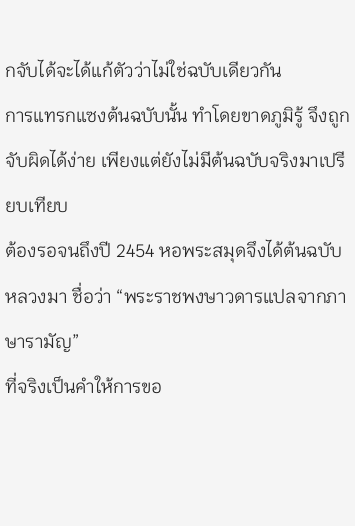กจับได้จะได้แก้ตัวว่าไม่ใช่ฉบับเดียวกัน
การแทรกแซงต้นฉบับนั้น ทำโดยขาดภูมิรู้ จึงถูกจับผิดได้ง่าย เพียงแต่ยังไม่มีต้นฉบับจริงมาเปรียบเทียบ
ต้องรอจนถึงปี 2454 หอพระสมุดจึงได้ต้นฉบับหลวงมา ชื่อว่า “พระราชพงษาวดารแปลจากภาษารามัญ”
ที่จริงเป็นคำให้การขอ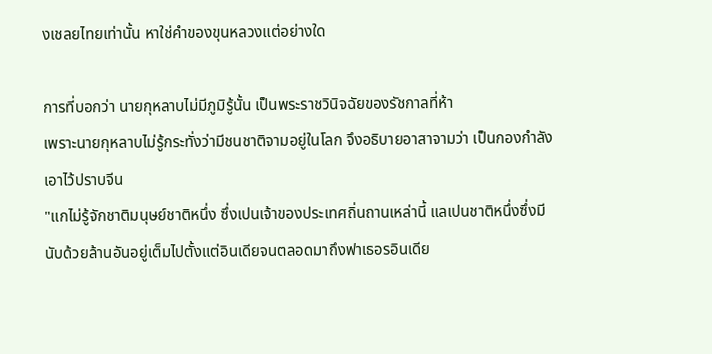งเชลยไทยเท่านั้น หาใช่คำของขุนหลวงแต่อย่างใด

การที่บอกว่า นายกุหลาบไม่มีภูมิรู้นั้น เป็นพระราชวินิจฉัยของรัชกาลที่ห้า
เพราะนายกุหลาบไม่รู้กระทั่งว่ามีชนชาติจามอยู่ในโลก จึงอธิบายอาสาจามว่า เป็นกองกำลังเอาไว้ปราบจีน
"แกไม่รู้จักชาติมนุษย์ชาติหนึ่ง ซึ่งเปนเจ้าของประเทศถิ่นถานเหล่านี้ แลเปนชาติหนึ่งซึ่งมีนับด้วยล้านอันอยู่เต็มไปตั้งแต่อินเดียจนตลอดมาถึงฟาเธอรอินเดีย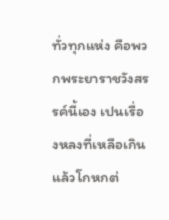ทั่วทุกแห่ง คือพวกพระยาราชวังสรรค์นี้เอง เปนเรื่องหลงที่เหลือเกินแล้วโกหกต่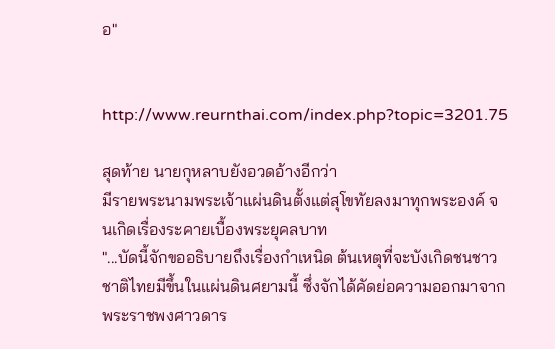อ"


http://www.reurnthai.com/index.php?topic=3201.75

สุดท้าย นายกุหลาบยังอวดอ้างอีกว่า
มีรายพระนามพระเจ้าแผ่นดินตั้งแต่สุโขทัยลงมาทุกพระองค์ จนเกิดเรื่องระคายเบื้องพระยุคลบาท
"...บัดนี้จักขออธิบายถึงเรื่องกำเหนิด ต้นเหตุที่จะบังเกิดชนชาวชาติไทยมีขึ้นในแผ่นดินศยามนี้ ซึ่งจักได้คัดย่อความออกมาจากพระราชพงศาวดาร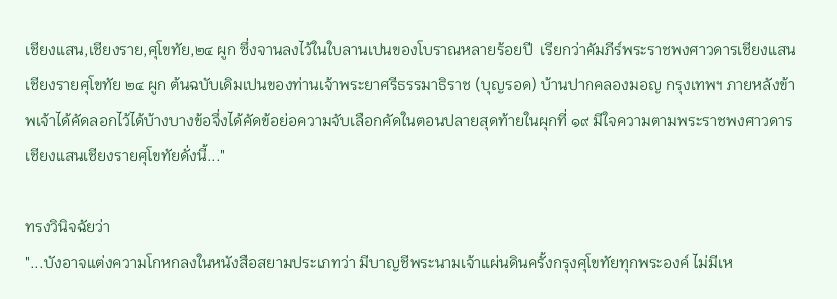เชียงแสน,เชียงราย,ศุโขทัย,๒๔ ผูก ซึ่งจานลงไว้ในใบลานเปนของโบราณหลายร้อยปี  เรียกว่าคัมภีร์พระราชพงศาวดารเชียงแสนเชียงรายศุโขทัย ๒๔ ผูก ต้นฉบับเดิมเปนของท่านเจ้าพระยาศรีธรรมาธิราช (บุญรอด) บ้านปากคลองมอญ กรุงเทพฯ ภายหลังข้าพเจ้าได้คัดลอกไว้ได้บ้างบางข้อจึ่งได้คัดข้อย่อความจับเลือกคัดในตอนปลายสุดท้ายในผุกที่ ๑๙ มีใจความตามพระราชพงศาวดารเชียงแสนเชียงรายศุโขทัยดั่งนี้..."

ทรงวินิจฉัยว่า
"...บังอาจแต่งความโกหกลงในหนังสือสยามประเภทว่า มีบาญชีพระนามเจ้าแผ่นดินครั้งกรุงศุโขทัยทุกพระองค์ ไม่มีเห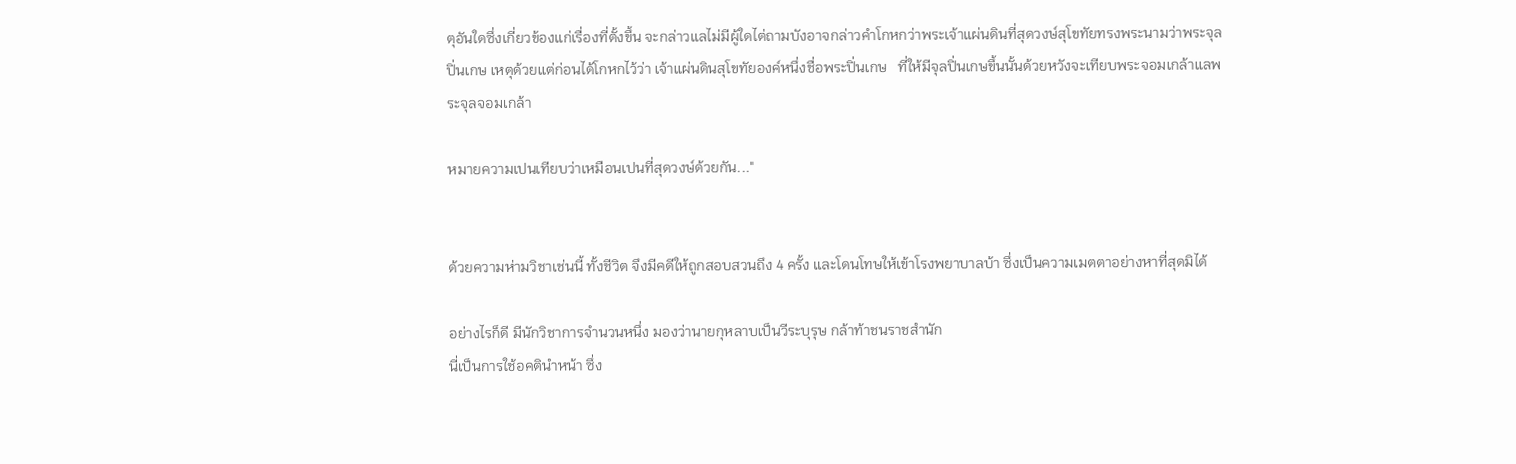ตุอันใดซึ่งเกี่ยวข้องแก่เรื่องที่ตั้งขึ้น จะกล่าวแลไม่มีผู้ใดไต่ถามบังอาจกล่าวคำโกหกว่าพระเจ้าแผ่นดินที่สุดวงษ์สุโขทัยทรงพระนามว่าพระจุลปิ่นเกษ เหตุด้วยแต่ก่อนได้โกหกไว้ว่า เจ้าแผ่นดินสุโขทัยองค์หนึ่งชื่อพระปิ่นเกษ   ที่ให้มีจุลปิ่นเกษขึ้นนั้นด้วยหวังจะเทียบพระจอมเกล้าแลพระจุลจอมเกล้า

หมายความเปนเทียบว่าเหมือนเปนที่สุดวงษ์ด้วยกัน..."


ด้วยความห่ามวิชาเช่นนี้ ทั้งชีวิต จึงมีคดีให้ถูกสอบสวนถึง 4 ครั้ง และโดนโทษให้เข้าโรงพยาบาลบ้า ซึ่งเป็นความเมตตาอย่างหาที่สุดมิได้

อย่างไรก็ดี มีนักวิชาการจำนวนหนึ่ง มองว่านายกุหลาบเป็นวีระบุรุษ กล้าท้าชนราชสำนัก
นี่เป็นการใช้อคตินำหน้า ซึ่ง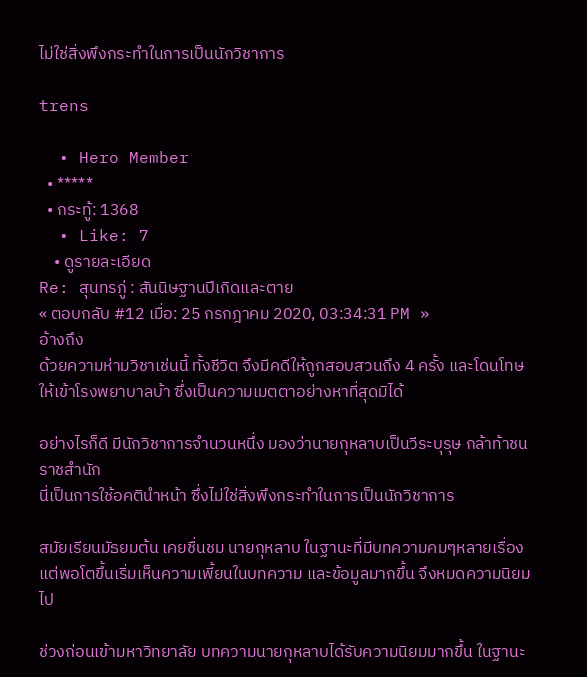ไม่ใช่สิ่งพึงกระทำในการเป็นนักวิชาการ

trens

  • Hero Member
  • *****
  • กระทู้: 1368
  • Like: 7
    • ดูรายละเอียด
Re: สุนทรภู่ : สันนิษฐานปีเกิดและตาย
« ตอบกลับ #12 เมื่อ: 25 กรกฎาคม 2020, 03:34:31 PM »
อ้างถึง
ด้วยความห่ามวิชาเช่นนี้ ทั้งชีวิต จึงมีคดีให้ถูกสอบสวนถึง 4 ครั้ง และโดนโทษให้เข้าโรงพยาบาลบ้า ซึ่งเป็นความเมตตาอย่างหาที่สุดมิได้

อย่างไรก็ดี มีนักวิชาการจำนวนหนึ่ง มองว่านายกุหลาบเป็นวีระบุรุษ กล้าท้าชนราชสำนัก
นี่เป็นการใช้อคตินำหน้า ซึ่งไม่ใช่สิ่งพึงกระทำในการเป็นนักวิชาการ

สมัยเรียนมัธยมต้น เคยชื่นชม นายกุหลาบ ในฐานะที่มีบทความคมๆหลายเรื่อง
แต่พอโตขึ้นเริ่มเห็นความเพี้ยนในบทความ และข้อมูลมากขึ้น จึงหมดความนิยมไป

ช่วงก่อนเข้ามหาวิทยาลัย บทความนายกุหลาบได้รับความนิยมมากขึ้น ในฐานะ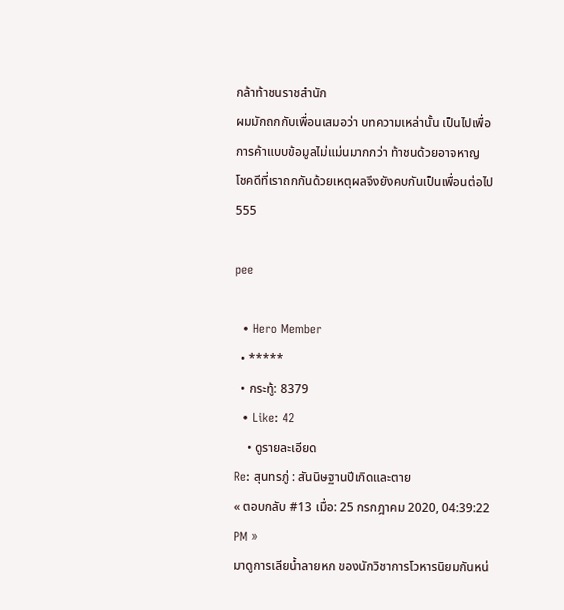กล้าท้าชนราชสำนัก
ผมมักถกกับเพื่อนเสมอว่า บทความเหล่านั้น เป็นไปเพื่อการค้าแบบข้อมูลไม่แม่นมากกว่า ท้าชนด้วยอาจหาญ
โชคดีที่เราถกกันด้วยเหตุผลจึงยังคบกันเป็นเพื่อนต่อไป555

pee

  • Hero Member
  • *****
  • กระทู้: 8379
  • Like: 42
    • ดูรายละเอียด
Re: สุนทรภู่ : สันนิษฐานปีเกิดและตาย
« ตอบกลับ #13 เมื่อ: 25 กรกฎาคม 2020, 04:39:22 PM »
มาดูการเลียน้ำลายหก ของนักวิชาการโวหารนิยมกันหน่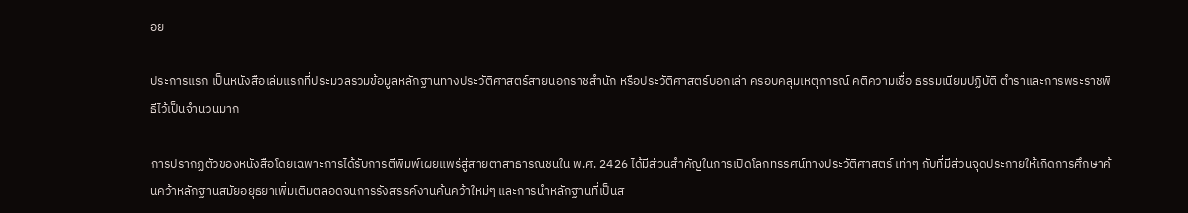อย

ประการแรก เป็นหนังสือเล่มแรกที่ประมวลรวมข้อมูลหลักฐานทางประวัติศาสตร์สายนอกราชสำนัก หรือประวัติศาสตร์บอกเล่า ครอบคลุมเหตุการณ์ คติความเชื่อ ธรรมเนียมปฏิบัติ ตำราและการพระราชพิธีไว้เป็นจำนวนมาก

การปรากฏตัวของหนังสือโดยเฉพาะการได้รับการตีพิมพ์เผยแพร่สู่สายตาสาธารณชนใน พ.ศ. 2426 ได้มีส่วนสำคัญในการเปิดโลกทรรศน์ทางประวัติศาสตร์ เท่าๆ กับที่มีส่วนจุดประกายให้เกิดการศึกษาค้นคว้าหลักฐานสมัยอยุธยาเพิ่มเติมตลอดจนการรังสรรค์งานค้นคว้าใหม่ๆ และการนำหลักฐานที่เป็นส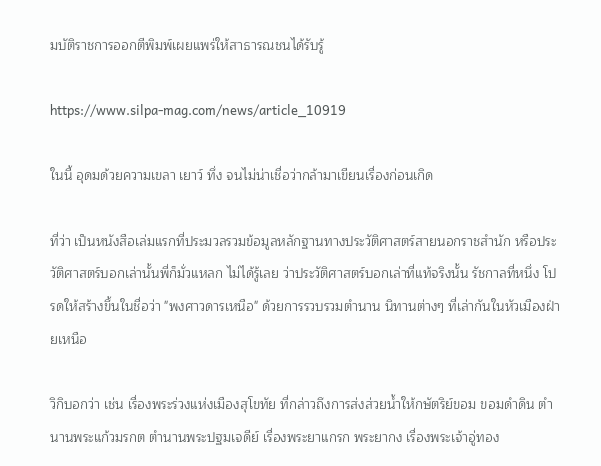มบัติราชการออกตีพิมพ์เผยแพร่ให้สาธารณชนได้รับรู้

https://www.silpa-mag.com/news/article_10919

ในนี้ อุดมด้วยความเขลา เยาว์ ทึ่ง จนไม่น่าเชื่อว่ากล้ามาเขียนเรื่องก่อนเกิด

ที่ว่า เป็นหนังสือเล่มแรกที่ประมวลรวมข้อมูลหลักฐานทางประวัติศาสตร์สายนอกราชสำนัก หรือประวัติศาสตร์บอกเล่านั้นพี่ก็มั่วแหลก ไม่ได้รู้เลย ว่าประวัติศาสตร์บอกเล่าที่แท้จริงนั้น รัชกาลที่หนึ่ง โปรดให้สร้างขึ้นในชื่อว่า "พงศาวดารเหนือ" ด้วยการรวบรวมตำนาน นิทานต่างๆ ที่เล่ากันในหัวเมืองฝ่ายเหนือ

วิกิบอกว่า เช่น เรื่องพระร่วงแห่งเมืองสุโขทัย ที่กล่าวถึงการส่งส่วยน้ำให้กษัตริย์ขอม ขอมดำดิน ตำนานพระแก้วมรกต ตำนานพระปฐมเจดีย์ เรื่องพระยาแกรก พระยากง เรื่องพระเจ้าอู่ทอง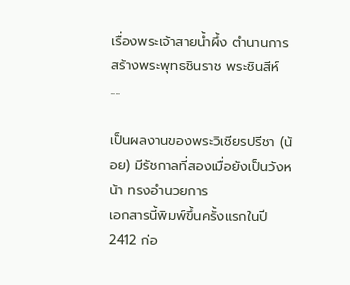เรื่องพระเจ้าสายน้ำผึ้ง ตำนานการสร้างพระพุทธชินราช พระชินสีห์ ....

เป็นผลงานของพระวิเชียรปรีชา (น้อย) มีรัชกาลที่สองเมื่อยังเป็นวังหน้า ทรงอำนวยการ
เอกสารนี้พิมพ์ขึ้นครั้งแรกในปี 2412 ก่อ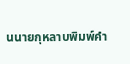นนายกุหลาบพิมพ์คำ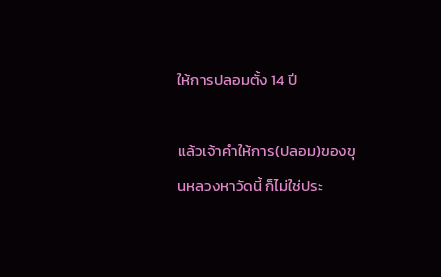ให้การปลอมตั้ง 14 ปี

แล้วเจ้าคำให้การ(ปลอม)ของขุนหลวงหาวัดนี้ ก็ไม่ใช่ประ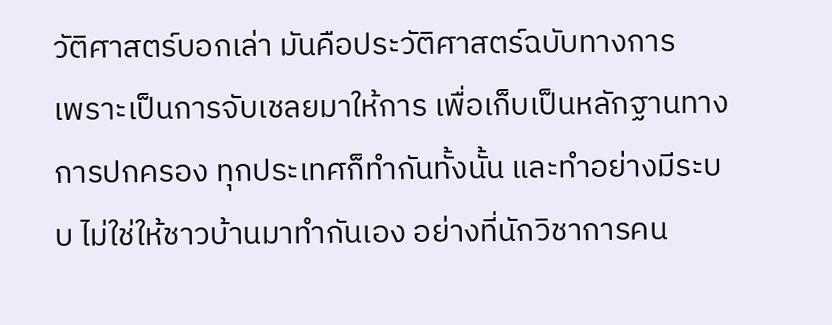วัติศาสตร์บอกเล่า มันคือประวัติศาสตร์ฉบับทางการ
เพราะเป็นการจับเชลยมาให้การ เพื่อเก็บเป็นหลักฐานทางการปกครอง ทุกประเทศก็ทำกันทั้งนั้น และทำอย่างมีระบบ ไม่ใช่ให้ชาวบ้านมาทำกันเอง อย่างที่นักวิชาการคน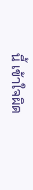นี้ เข้าใจผิด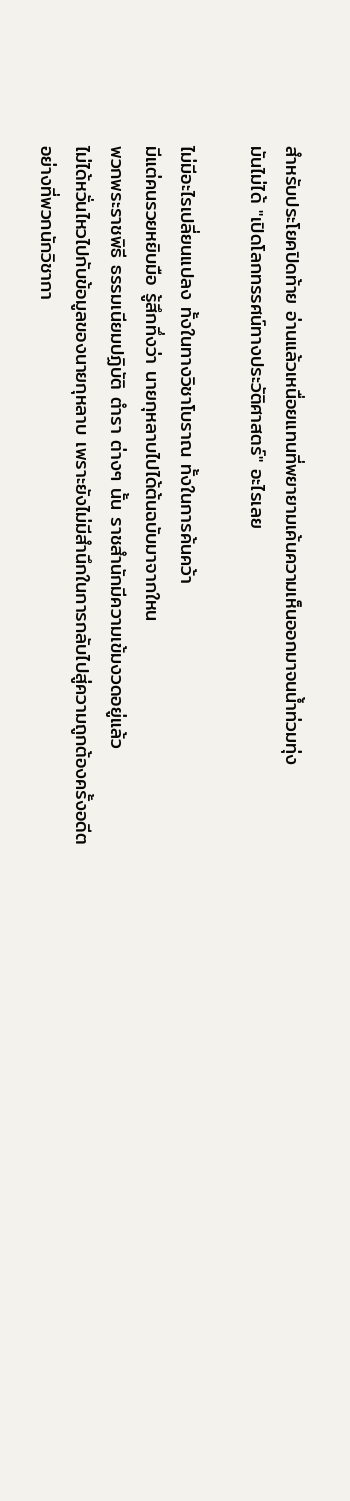สำหรับประโยคปิดท้าย อ่านแล้วเหนื่อยแทนที่พยายามเค้นความเห็นออกมาจนน้ำท่วมทุ่ง
มันไม่ได้ "เปิดโลกทรรศน์ทางประวัติศาสตร์" อะไรเลย

ไม่มีอะไรเปลี่ยนแปลง ทั้งในทางวิชาโบราณ ทั้งในการค้นคว้า
มีแต่คนรวยหยิบมือ รู้สึกทึ่งว่า นายกุหลาบไปได้ต้นฉบับมาจากใหน
พวกพระราชพิธี ธรรมเนียมปฏิบัติ ตำรา ต่างๆ นั้น ราชสำนักมีความเข้มงวดอยู่แล้ว
ไม่ได้หวั่นไหวไปกับข้อมูลของนายกุหลาบ เพราะยังไม่มีสำนึกในการกลับไปสู่ความถูกต้องครั้งอดีต
อย่างที่พวกนักวิชากา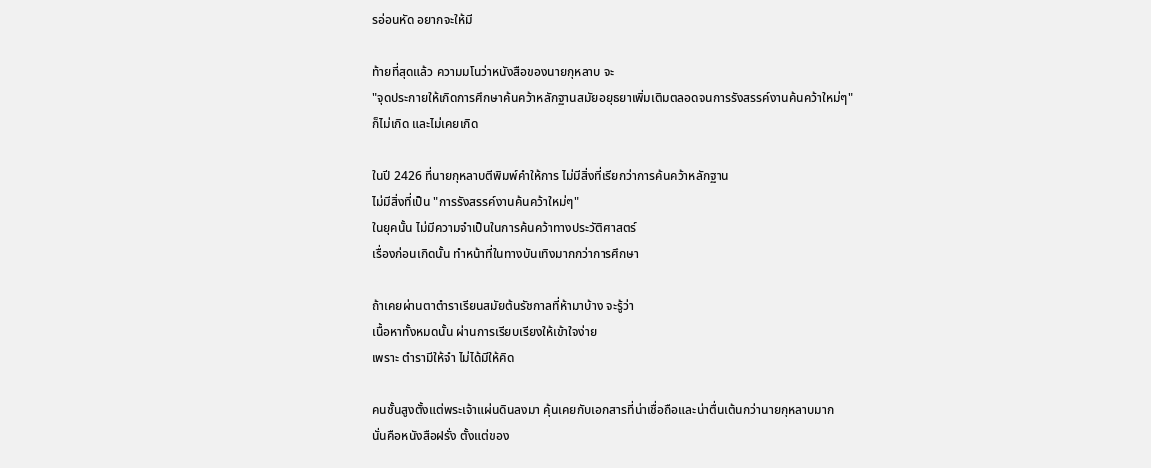รอ่อนหัด อยากจะให้มี

ท้ายที่สุดแล้ว ความมโนว่าหนังสือของนายกุหลาบ จะ
"จุดประกายให้เกิดการศึกษาค้นคว้าหลักฐานสมัยอยุธยาเพิ่มเติมตลอดจนการรังสรรค์งานค้นคว้าใหม่ๆ"
ก็ไม่เกิด และไม่เคยเกิด

ในปี 2426 ที่นายกุหลาบตีพิมพ์คำให้การ ไม่มีสิ่งที่เรียกว่าการค้นคว้าหลักฐาน
ไม่มีสิ่งที่เป็น "การรังสรรค์งานค้นคว้าใหม่ๆ"
ในยุคนั้น ไม่มีความจำเป็นในการค้นคว้าทางประวัติศาสตร์
เรื่องก่อนเกิดนั้น ทำหน้าที่ในทางบันเทิงมากกว่าการศึกษา

ถ้าเคยผ่านตาตำราเรียนสมัยต้นรัชกาลที่ห้ามาบ้าง จะรู้ว่า
เนื้อหาทั้งหมดนั้น ผ่านการเรียบเรียงให้เข้าใจง่าย
เพราะ ตำรามีให้จำ ไม่ได้มีให้คิด

คนชั้นสูงตั้งแต่พระเจ้าแผ่นดินลงมา คุ้นเคยกับเอกสารที่น่าเชื่อถือและน่าตื่นเต้นกว่านายกุหลาบมาก
นั่นคือหนังสือฝรั่ง ตั้งแต่ของ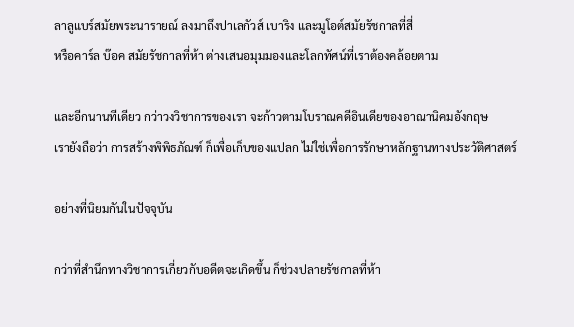ลาลูแบร์สมัยพระนารายณ์ ลงมาถึงปาเลกัวส์ เบาริง และมูโอต์สมัยรัชกาลที่สี่
หรือคาร์ล บ๊อค สมัยรัชกาลที่ห้า ต่างเสนอมุมมองและโลกทัศน์ที่เราต้องคล้อยตาม

และอีกนานทีเดียว กว่าวงวิชาการของเรา จะก้าวตามโบราณคดีอินเดียของอาณานิคมอังกฤษ
เรายังถือว่า การสร้างพิพิธภัณฑ์ ก็เพื่อเก็บของแปลก ไม่ใช่เพื่อการรักษาหลักฐานทางประวัติศาสตร์

อย่างที่นิยมกันในปัจจุบัน

กว่าที่สำนึกทางวิชาการเกี่ยวกับอดีตจะเกิดขึ้น ก็ช่วงปลายรัชกาลที่ห้า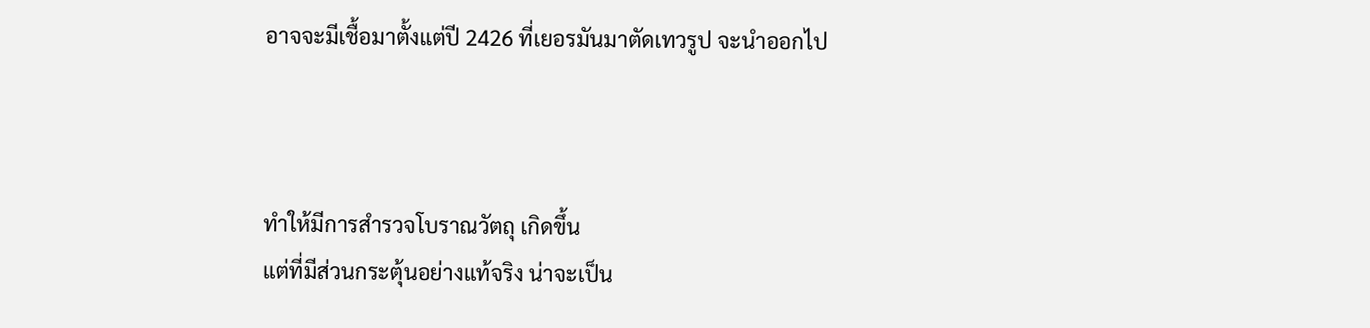อาจจะมีเชื้อมาตั้งแต่ปี 2426 ที่เยอรมันมาตัดเทวรูป จะนำออกไป



ทำให้มีการสำรวจโบราณวัตถุ เกิดขึ้น
แต่ที่มีส่วนกระตุ้นอย่างแท้จริง น่าจะเป็น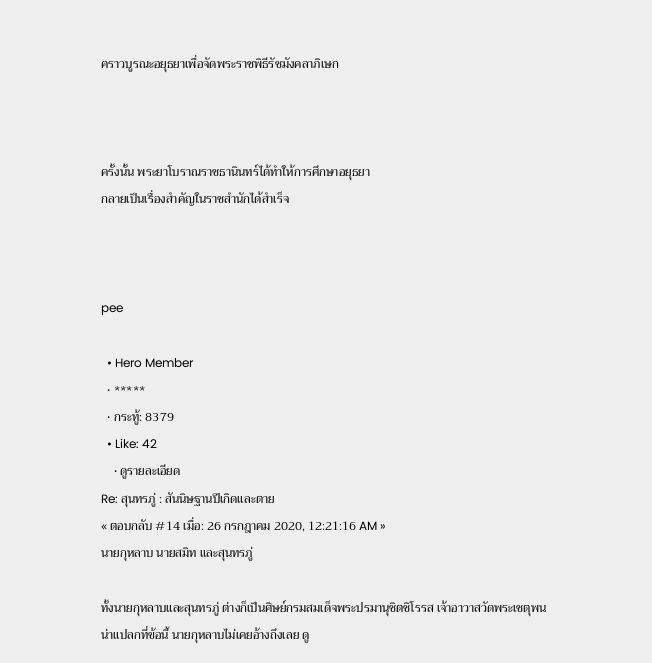คราวบูรณะอยุธยาเพื่อจัดพระราชพิธีรัชมังคลาภิเษก



ครั้งนั้น พระยาโบราณราชธานินทร์ได้ทำให้การศึกษาอยุธยา
กลายเป็นเรื่องสำคัญในราชสำนักได้สำเร็จ



pee

  • Hero Member
  • *****
  • กระทู้: 8379
  • Like: 42
    • ดูรายละเอียด
Re: สุนทรภู่ : สันนิษฐานปีเกิดและตาย
« ตอบกลับ #14 เมื่อ: 26 กรกฎาคม 2020, 12:21:16 AM »
นายกุหลาบ นายสมิท และสุนทรภู่

ทั้งนายกุหลาบและสุนทรภู่ ต่างก็เป็นศิษย์กรมสมเด็จพระปรมานุชิตชิโรรส เจ้าอาวาสวัดพระเชตุพน
น่าแปลกที่ข้อนี้ นายกุหลาบไม่เคยอ้างถึงเลย ดู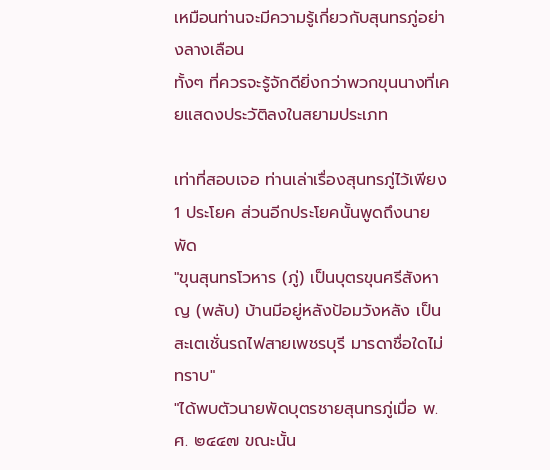เหมือนท่านจะมีความรู้เกี่ยวกับสุนทรภู่อย่างลางเลือน
ทั้งๆ ที่ควรจะรู้จักดียิ่งกว่าพวกขุนนางที่เคยแสดงประวัติลงในสยามประเภท

เท่าที่สอบเจอ ท่านเล่าเรื่องสุนทรภู่ไว้เพียง 1 ประโยค ส่วนอีกประโยคนั้นพูดถึงนายพัด
"ขุนสุนทรโวหาร (ภู่) เป็นบุตรขุนศรีสังหาญ (พลับ) บ้านมีอยู่หลังป้อมวังหลัง เป็นสะเตเชั่นรถไฟสายเพชรบุรี มารดาชื่อใดไม่ทราบ"
"ได้พบตัวนายพัดบุตรชายสุนทรภู่เมื่อ พ.ศ. ๒๔๔๗ ขณะนั้น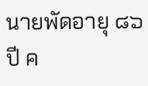นายพัดอายุ ๘๖ ปี ค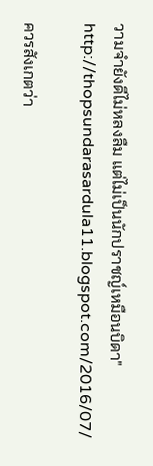วามจำยังดีไม่หลงลืม แต่ไม่เป็นนักปราชญ์เหมือนบิดา"
http://thopsundarasardula11.blogspot.com/2016/07/

ควรสังเกตว่า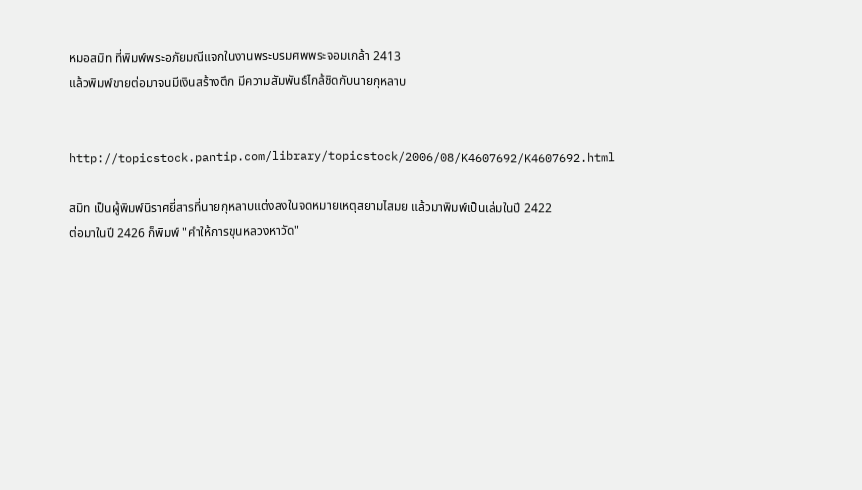หมอสมิท ที่พิมพ์พระอภัยมณีแจกในงานพระบรมศพพระจอมเกล้า 2413
แล้วพิมพ์ขายต่อมาจนมีเงินสร้างตึก มีความสัมพันธ์ไกล้ชิดกับนายกุหลาบ


http://topicstock.pantip.com/library/topicstock/2006/08/K4607692/K4607692.html

สมิท เป็นผู้พิมพ์นิราศยี่สารที่นายกุหลาบแต่งลงในจดหมายเหตุสยามไสมย แล้วมาพิมพ์เป็นเล่มในปี 2422
ต่อมาในปี 2426 ก็พิมพ์ "คำให้การขุนหลวงหาวัด"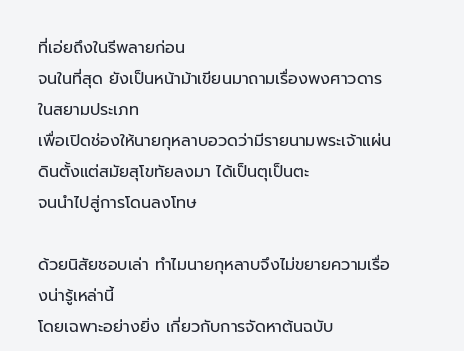ที่เอ่ยถึงในรีพลายก่อน
จนในที่สุด ยังเป็นหน้าม้าเขียนมาถามเรื่องพงศาวดารในสยามประเภท
เพื่อเปิดช่องให้นายกุหลาบอวดว่ามีรายนามพระเจ้าแผ่นดินตั้งแต่สมัยสุโขทัยลงมา ได้เป็นตุเป็นตะ
จนนำไปสู่การโดนลงโทษ

ด้วยนิสัยชอบเล่า ทำไมนายกุหลาบจึงไม่ขยายความเรื่องน่ารู้เหล่านี้
โดยเฉพาะอย่างยิ่ง เกี่ยวกับการจัดหาต้นฉบับ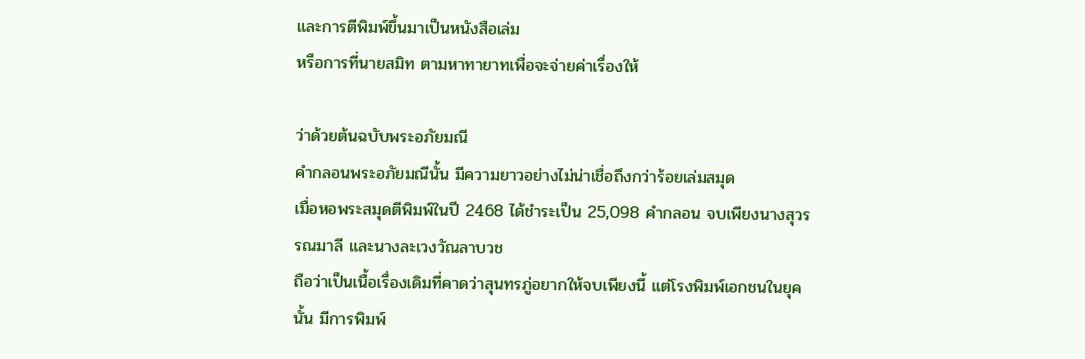และการตีพิมพ์ขึ้นมาเป็นหนังสือเล่ม
หรือการที่นายสมิท ตามหาทายาทเพื่อจะจ่ายค่าเรื่องให้

ว่าด้วยต้นฉบับพระอภัยมณี
คำกลอนพระอภัยมณีนั้น มีความยาวอย่างไม่น่าเชื่อถึงกว่าร้อยเล่มสมุด
เมื่อหอพระสมุดตีพิมพ์ในปี 2468 ได้ชำระเป็น 25,098 คำกลอน จบเพียงนางสุวรรณมาลี และนางละเวงวัณลาบวช
ถือว่าเป็นเนื้อเรื่องเดิมที่คาดว่าสุนทรภู่อยากให้จบเพียงนี้ แต่โรงพิมพ์เอกชนในยุคนั้น มีการพิมพ์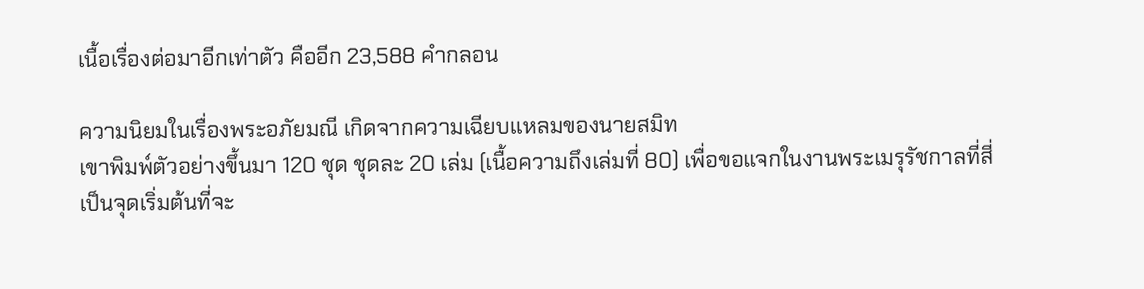เนื้อเรื่องต่อมาอีกเท่าตัว คืออีก 23,588 คำกลอน

ความนิยมในเรื่องพระอภัยมณี เกิดจากความเฉียบแหลมของนายสมิท
เขาพิมพ์ตัวอย่างขึ้นมา 120 ชุด ชุดละ 20 เล่ม (เนื้อความถึงเล่มที่ 80) เพื่อขอแจกในงานพระเมรุรัชกาลที่สี่
เป็นจุดเริ่มต้นที่จะ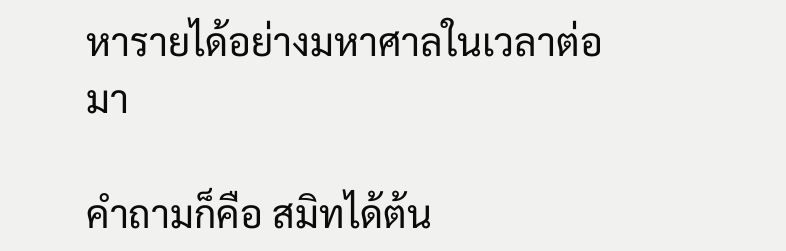หารายได้อย่างมหาศาลในเวลาต่อมา

คำถามก็คือ สมิทได้ต้น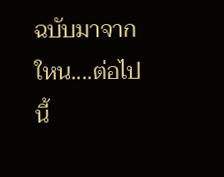ฉบับมาจากใหน....ต่อไปนี้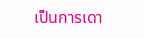เป็นการเดา